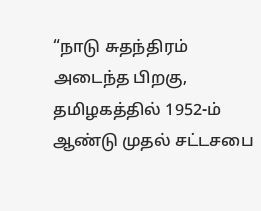“நாடு சுதந்திரம் அடைந்த பிறகு, தமிழகத்தில் 1952-ம் ஆண்டு முதல் சட்டசபை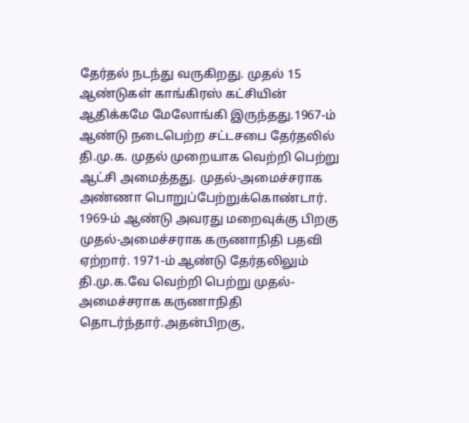தேர்தல் நடந்து வருகிறது. முதல் 15 ஆண்டுகள் காங்கிரஸ் கட்சியின் ஆதிக்கமே மேலோங்கி இருந்தது.1967-ம் ஆண்டு நடைபெற்ற சட்டசபை தேர்தலில் தி.மு.க. முதல் முறையாக வெற்றி பெற்று ஆட்சி அமைத்தது. முதல்-அமைச்சராக அண்ணா பொறுப்பேற்றுக்கொண்டார்.
1969-ம் ஆண்டு அவரது மறைவுக்கு பிறகு முதல்-அமைச்சராக கருணாநிதி பதவி ஏற்றார். 1971-ம் ஆண்டு தேர்தலிலும் தி.மு.க.வே வெற்றி பெற்று முதல்-அமைச்சராக கருணாநிதி தொடர்ந்தார்.அதன்பிறகு,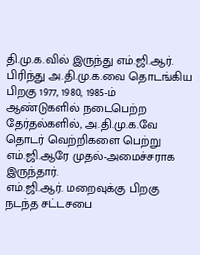தி.மு.க.வில் இருந்து எம்.ஜி.ஆர். பிரிந்து அ.தி.மு.க.வை தொடங்கிய பிறகு 1977, 1980, 1985-ம் ஆண்டுகளில் நடைபெற்ற தேர்தல்களில், அ.தி.மு.க.வே தொடர் வெற்றிகளை பெற்று எம்.ஜி.ஆரே முதல்-அமைச்சராக இருந்தார்.
எம்.ஜி.ஆர். மறைவுக்கு பிறகு நடந்த சட்டசபை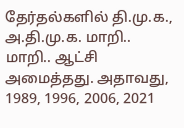தேர்தல்களில் தி.மு.க., அ.தி.மு.க. மாறி.. மாறி.. ஆட்சி அமைத்தது. அதாவது, 1989, 1996, 2006, 2021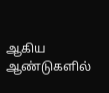ஆகிய ஆண்டுகளில்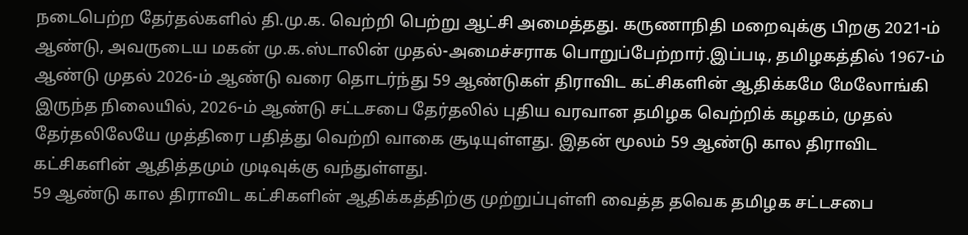நடைபெற்ற தேர்தல்களில் தி.மு.க. வெற்றி பெற்று ஆட்சி அமைத்தது. கருணாநிதி மறைவுக்கு பிறகு 2021-ம் ஆண்டு, அவருடைய மகன் மு.க.ஸ்டாலின் முதல்-அமைச்சராக பொறுப்பேற்றார்.இப்படி, தமிழகத்தில் 1967-ம் ஆண்டு முதல் 2026-ம் ஆண்டு வரை தொடர்ந்து 59 ஆண்டுகள் திராவிட கட்சிகளின் ஆதிக்கமே மேலோங்கி இருந்த நிலையில், 2026-ம் ஆண்டு சட்டசபை தேர்தலில் புதிய வரவான தமிழக வெற்றிக் கழகம், முதல் தேர்தலிலேயே முத்திரை பதித்து வெற்றி வாகை சூடியுள்ளது. இதன் மூலம் 59 ஆண்டு கால திராவிட கட்சிகளின் ஆதித்தமும் முடிவுக்கு வந்துள்ளது.
59 ஆண்டு கால திராவிட கட்சிகளின் ஆதிக்கத்திற்கு முற்றுப்புள்ளி வைத்த தவெக தமிழக சட்டசபை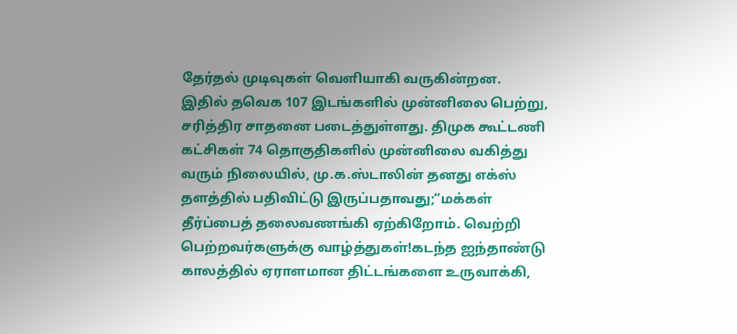தேர்தல் முடிவுகள் வெளியாகி வருகின்றன.
இதில் தவெக 107 இடங்களில் முன்னிலை பெற்று, சரித்திர சாதனை படைத்துள்ளது. திமுக கூட்டணி கட்சிகள் 74 தொகுதிகளில் முன்னிலை வகித்து வரும் நிலையில், மு.க.ஸ்டாலின் தனது எக்ஸ் தளத்தில் பதிவிட்டு இருப்பதாவது;”மக்கள் தீர்ப்பைத் தலைவணங்கி ஏற்கிறோம். வெற்றி பெற்றவர்களுக்கு வாழ்த்துகள்!கடந்த ஐந்தாண்டு காலத்தில் ஏராளமான திட்டங்களை உருவாக்கி,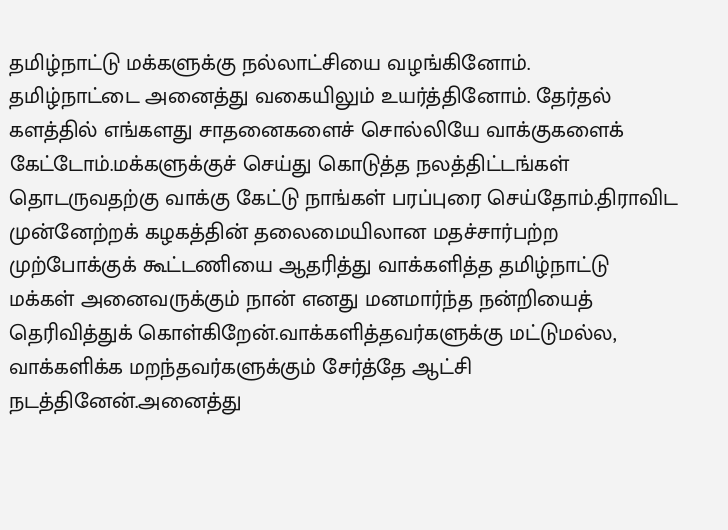தமிழ்நாட்டு மக்களுக்கு நல்லாட்சியை வழங்கினோம்.
தமிழ்நாட்டை அனைத்து வகையிலும் உயர்த்தினோம். தேர்தல் களத்தில் எங்களது சாதனைகளைச் சொல்லியே வாக்குகளைக் கேட்டோம்.மக்களுக்குச் செய்து கொடுத்த நலத்திட்டங்கள் தொடருவதற்கு வாக்கு கேட்டு நாங்கள் பரப்புரை செய்தோம்.திராவிட முன்னேற்றக் கழகத்தின் தலைமையிலான மதச்சார்பற்ற முற்போக்குக் கூட்டணியை ஆதரித்து வாக்களித்த தமிழ்நாட்டு மக்கள் அனைவருக்கும் நான் எனது மனமார்ந்த நன்றியைத் தெரிவித்துக் கொள்கிறேன்.வாக்களித்தவர்களுக்கு மட்டுமல்ல, வாக்களிக்க மறந்தவர்களுக்கும் சேர்த்தே ஆட்சி நடத்தினேன்.அனைத்து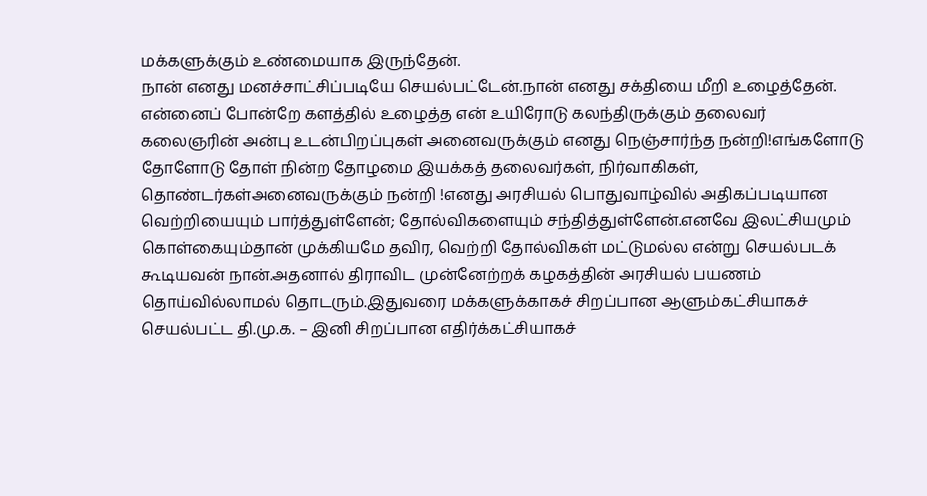மக்களுக்கும் உண்மையாக இருந்தேன்.
நான் எனது மனச்சாட்சிப்படியே செயல்பட்டேன்.நான் எனது சக்தியை மீறி உழைத்தேன். என்னைப் போன்றே களத்தில் உழைத்த என் உயிரோடு கலந்திருக்கும் தலைவர் கலைஞரின் அன்பு உடன்பிறப்புகள் அனைவருக்கும் எனது நெஞ்சார்ந்த நன்றி!எங்களோடு தோளோடு தோள் நின்ற தோழமை இயக்கத் தலைவர்கள், நிர்வாகிகள், தொண்டர்கள்அனைவருக்கும் நன்றி !எனது அரசியல் பொதுவாழ்வில் அதிகப்படியான வெற்றியையும் பார்த்துள்ளேன்; தோல்விகளையும் சந்தித்துள்ளேன்.எனவே இலட்சியமும் கொள்கையும்தான் முக்கியமே தவிர, வெற்றி தோல்விகள் மட்டுமல்ல என்று செயல்படக் கூடியவன் நான்.அதனால் திராவிட முன்னேற்றக் கழகத்தின் அரசியல் பயணம் தொய்வில்லாமல் தொடரும்.இதுவரை மக்களுக்காகச் சிறப்பான ஆளும்கட்சியாகச் செயல்பட்ட தி.மு.க. – இனி சிறப்பான எதிர்க்கட்சியாகச்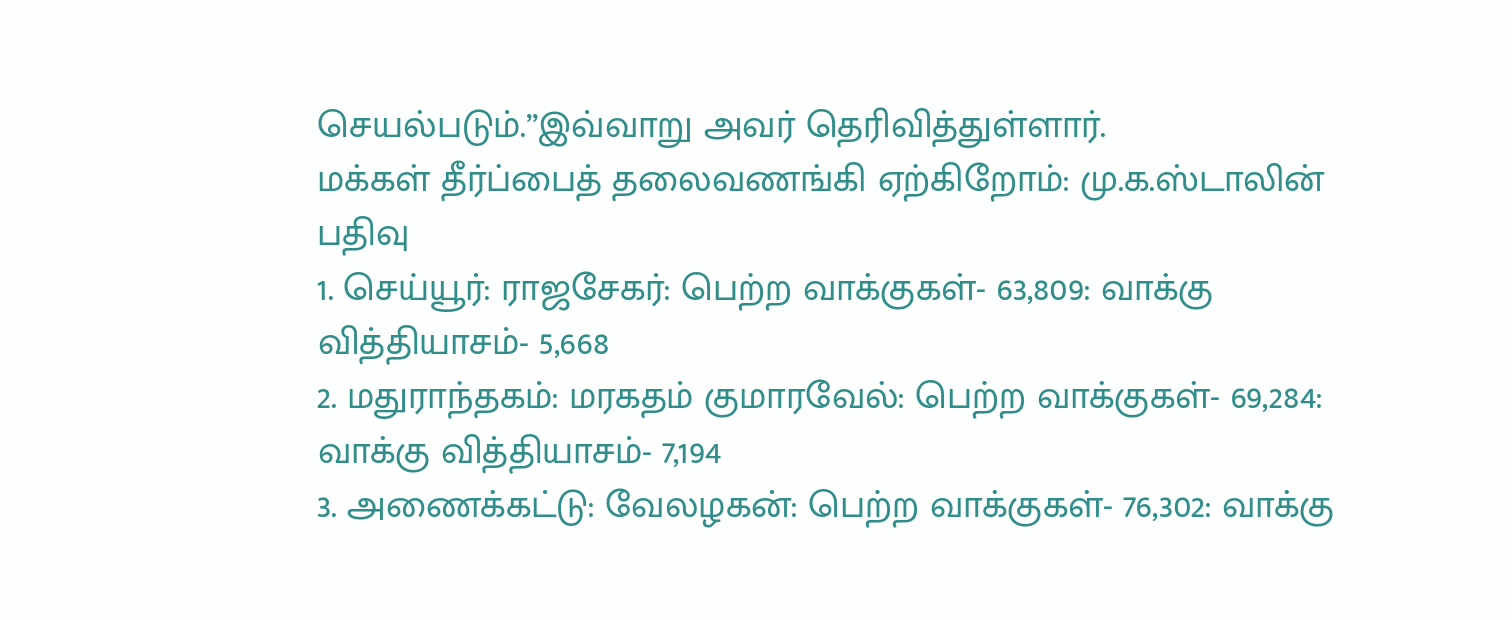செயல்படும்.”இவ்வாறு அவர் தெரிவித்துள்ளார்.
மக்கள் தீர்ப்பைத் தலைவணங்கி ஏற்கிறோம்: மு.க.ஸ்டாலின் பதிவு
1. செய்யூர்: ராஜசேகர்: பெற்ற வாக்குகள்- 63,809: வாக்கு வித்தியாசம்- 5,668
2. மதுராந்தகம்: மரகதம் குமாரவேல்: பெற்ற வாக்குகள்- 69,284: வாக்கு வித்தியாசம்- 7,194
3. அணைக்கட்டு: வேலழகன்: பெற்ற வாக்குகள்- 76,302: வாக்கு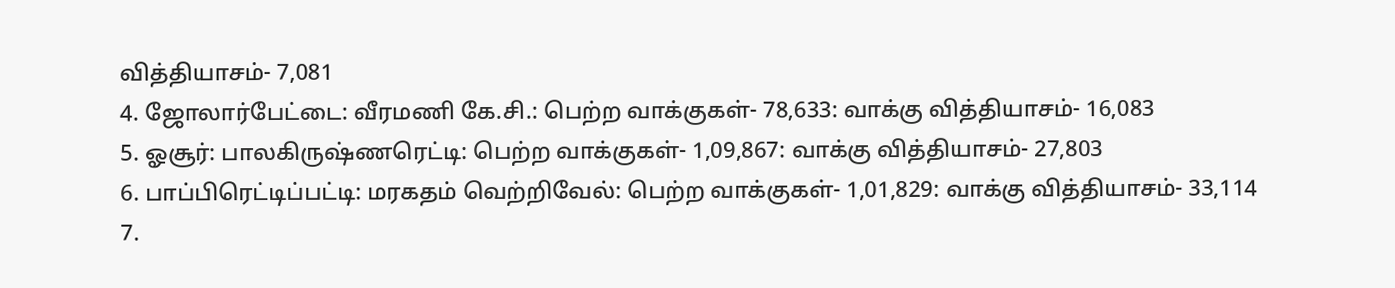வித்தியாசம்- 7,081
4. ஜோலார்பேட்டை: வீரமணி கே.சி.: பெற்ற வாக்குகள்- 78,633: வாக்கு வித்தியாசம்- 16,083
5. ஓசூர்: பாலகிருஷ்ணரெட்டி: பெற்ற வாக்குகள்- 1,09,867: வாக்கு வித்தியாசம்- 27,803
6. பாப்பிரெட்டிப்பட்டி: மரகதம் வெற்றிவேல்: பெற்ற வாக்குகள்- 1,01,829: வாக்கு வித்தியாசம்- 33,114
7.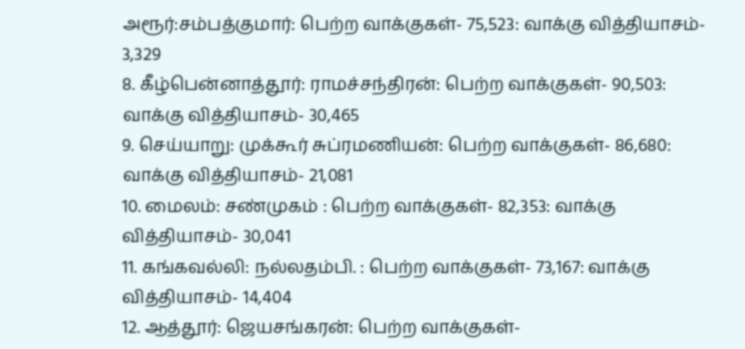அரூர்:சம்பத்குமார்: பெற்ற வாக்குகள்- 75,523: வாக்கு வித்தியாசம்- 3,329
8. கீழ்பென்னாத்தூர்: ராமச்சந்திரன்: பெற்ற வாக்குகள்- 90,503: வாக்கு வித்தியாசம்- 30,465
9. செய்யாறு: முக்கூர் சுப்ரமணியன்: பெற்ற வாக்குகள்- 86,680: வாக்கு வித்தியாசம்- 21,081
10. மைலம்: சண்முகம் : பெற்ற வாக்குகள்- 82,353: வாக்கு வித்தியாசம்- 30,041
11. கங்கவல்லி: நல்லதம்பி. : பெற்ற வாக்குகள்- 73,167: வாக்கு வித்தியாசம்- 14,404
12. ஆத்தூர்: ஜெயசங்கரன்: பெற்ற வாக்குகள்-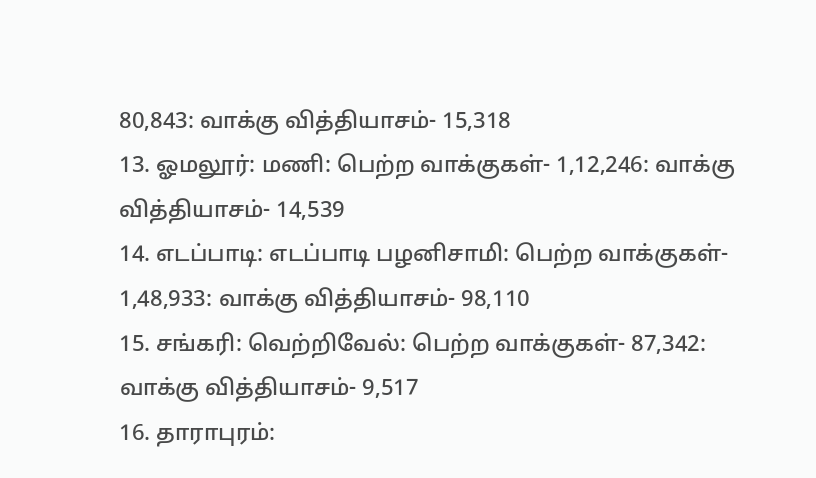80,843: வாக்கு வித்தியாசம்- 15,318
13. ஓமலூர்: மணி: பெற்ற வாக்குகள்- 1,12,246: வாக்கு வித்தியாசம்- 14,539
14. எடப்பாடி: எடப்பாடி பழனிசாமி: பெற்ற வாக்குகள்- 1,48,933: வாக்கு வித்தியாசம்- 98,110
15. சங்கரி: வெற்றிவேல்: பெற்ற வாக்குகள்- 87,342: வாக்கு வித்தியாசம்- 9,517
16. தாராபுரம்: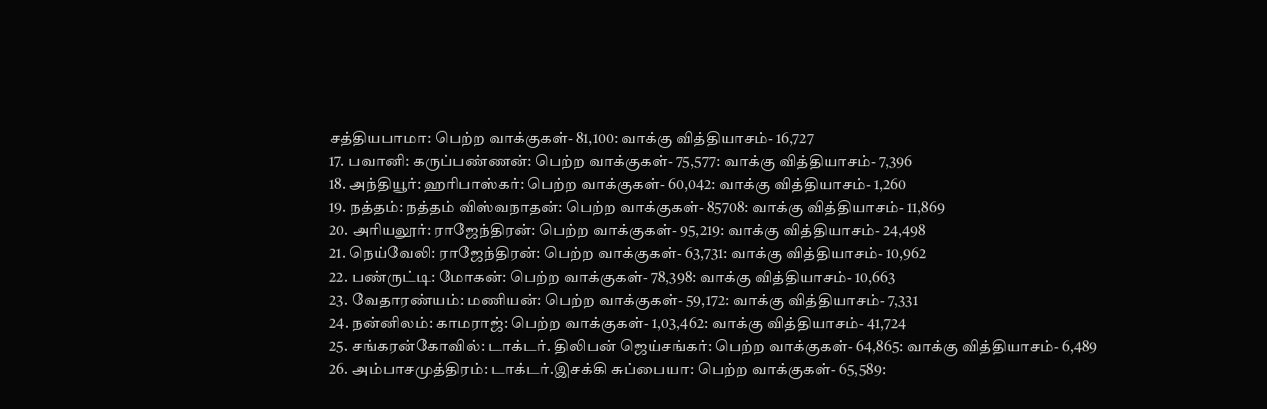சத்தியபாமா: பெற்ற வாக்குகள்- 81,100: வாக்கு வித்தியாசம்- 16,727
17. பவானி: கருப்பண்ணன்: பெற்ற வாக்குகள்- 75,577: வாக்கு வித்தியாசம்- 7,396
18. அந்தியூர்: ஹரிபாஸ்கர்: பெற்ற வாக்குகள்- 60,042: வாக்கு வித்தியாசம்- 1,260
19. நத்தம்: நத்தம் விஸ்வநாதன்: பெற்ற வாக்குகள்- 85708: வாக்கு வித்தியாசம்- 11,869
20. அரியலூர்: ராஜேந்திரன்: பெற்ற வாக்குகள்- 95,219: வாக்கு வித்தியாசம்- 24,498
21. நெய்வேலி: ராஜேந்திரன்: பெற்ற வாக்குகள்- 63,731: வாக்கு வித்தியாசம்- 10,962
22. பண்ருட்டி: மோகன்: பெற்ற வாக்குகள்- 78,398: வாக்கு வித்தியாசம்- 10,663
23. வேதாரண்யம்: மணியன்: பெற்ற வாக்குகள்- 59,172: வாக்கு வித்தியாசம்- 7,331
24. நன்னிலம்: காமராஜ்: பெற்ற வாக்குகள்- 1,03,462: வாக்கு வித்தியாசம்- 41,724
25. சங்கரன்கோவில்: டாக்டர். திலிபன் ஜெய்சங்கர்: பெற்ற வாக்குகள்- 64,865: வாக்கு வித்தியாசம்- 6,489
26. அம்பாசமுத்திரம்: டாக்டர்.இசக்கி சுப்பையா: பெற்ற வாக்குகள்- 65,589: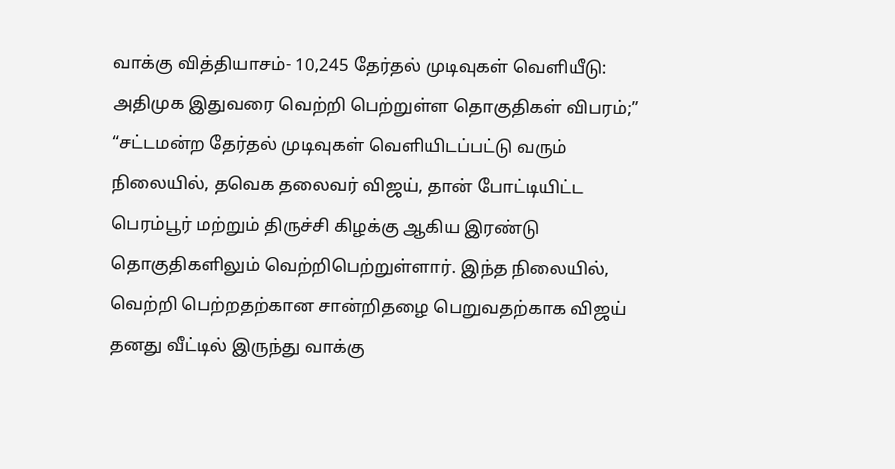வாக்கு வித்தியாசம்- 10,245 தேர்தல் முடிவுகள் வெளியீடு: அதிமுக இதுவரை வெற்றி பெற்றுள்ள தொகுதிகள் விபரம்;”
“சட்டமன்ற தேர்தல் முடிவுகள் வெளியிடப்பட்டு வரும் நிலையில், தவெக தலைவர் விஜய், தான் போட்டியிட்ட பெரம்பூர் மற்றும் திருச்சி கிழக்கு ஆகிய இரண்டு தொகுதிகளிலும் வெற்றிபெற்றுள்ளார். இந்த நிலையில், வெற்றி பெற்றதற்கான சான்றிதழை பெறுவதற்காக விஜய் தனது வீட்டில் இருந்து வாக்கு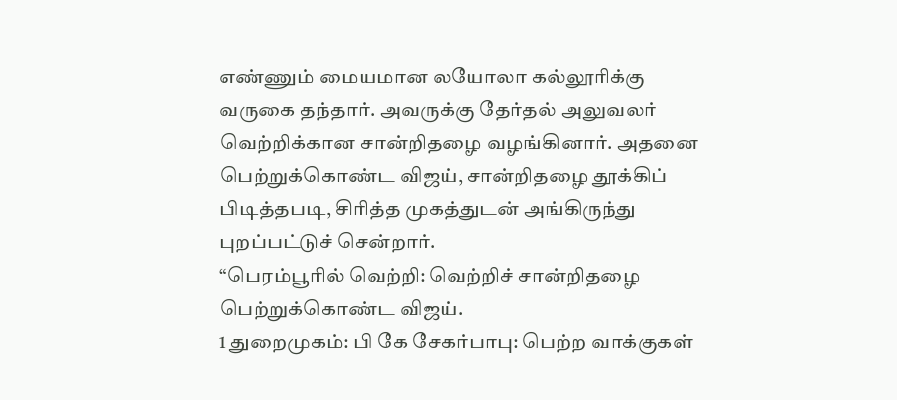எண்ணும் மையமான லயோலா கல்லூரிக்கு வருகை தந்தார். அவருக்கு தேர்தல் அலுவலர் வெற்றிக்கான சான்றிதழை வழங்கினார். அதனை பெற்றுக்கொண்ட விஜய், சான்றிதழை தூக்கிப் பிடித்தபடி, சிரித்த முகத்துடன் அங்கிருந்து புறப்பட்டுச் சென்றார்.
“பெரம்பூரில் வெற்றி: வெற்றிச் சான்றிதழை பெற்றுக்கொண்ட விஜய்.
1 துறைமுகம்: பி கே சேகர்பாபு: பெற்ற வாக்குகள்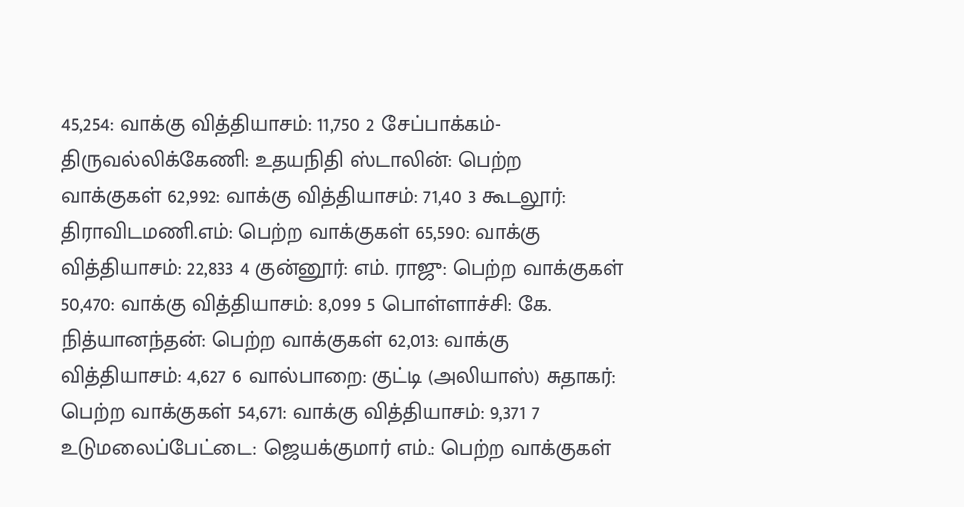45,254: வாக்கு வித்தியாசம்: 11,750 2 சேப்பாக்கம்-
திருவல்லிக்கேணி: உதயநிதி ஸ்டாலின்: பெற்ற வாக்குகள் 62,992: வாக்கு வித்தியாசம்: 71,40 3 கூடலூர்: திராவிடமணி.எம்: பெற்ற வாக்குகள் 65,590: வாக்கு வித்தியாசம்: 22,833 4 குன்னூர்: எம். ராஜு: பெற்ற வாக்குகள் 50,470: வாக்கு வித்தியாசம்: 8,099 5 பொள்ளாச்சி: கே. நித்யானந்தன்: பெற்ற வாக்குகள் 62,013: வாக்கு வித்தியாசம்: 4,627 6 வால்பாறை: குட்டி (அலியாஸ்) சுதாகர்: பெற்ற வாக்குகள் 54,671: வாக்கு வித்தியாசம்: 9,371 7 உடுமலைப்பேட்டை: ஜெயக்குமார் எம்.: பெற்ற வாக்குகள்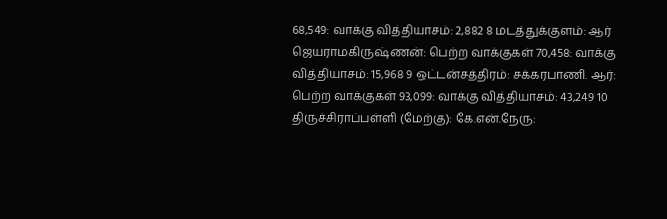68,549: வாக்கு வித்தியாசம்: 2,882 8 மடத்துக்குளம்: ஆர் ஜெயராமகிருஷ்ணன்: பெற்ற வாக்குகள் 70,458: வாக்கு வித்தியாசம்: 15,968 9 ஒட்டன்சத்திரம்: சக்கரபாணி. ஆர்: பெற்ற வாக்குகள் 93,099: வாக்கு வித்தியாசம்: 43,249 10 திருச்சிராப்பள்ளி (மேற்கு): கே.என்.நேரு: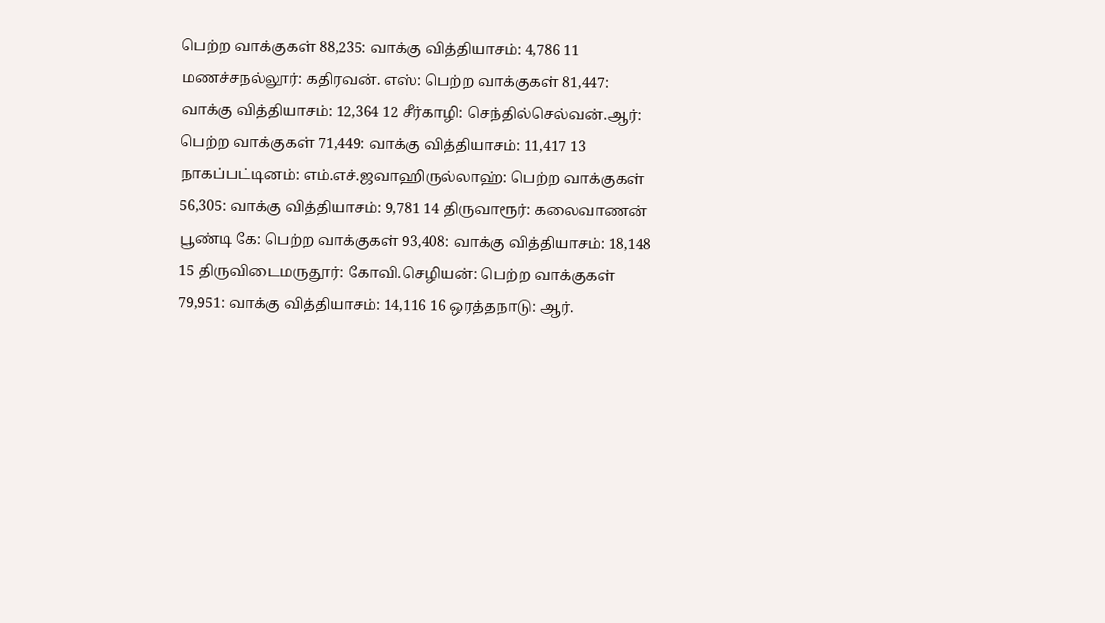பெற்ற வாக்குகள் 88,235: வாக்கு வித்தியாசம்: 4,786 11 மணச்சநல்லூர்: கதிரவன். எஸ்: பெற்ற வாக்குகள் 81,447: வாக்கு வித்தியாசம்: 12,364 12 சீர்காழி: செந்தில்செல்வன்.ஆர்: பெற்ற வாக்குகள் 71,449: வாக்கு வித்தியாசம்: 11,417 13 நாகப்பட்டினம்: எம்.எச்.ஜவாஹிருல்லாஹ்: பெற்ற வாக்குகள் 56,305: வாக்கு வித்தியாசம்: 9,781 14 திருவாரூர்: கலைவாணன் பூண்டி கே: பெற்ற வாக்குகள் 93,408: வாக்கு வித்தியாசம்: 18,148 15 திருவிடைமருதூர்: கோவி.செழியன்: பெற்ற வாக்குகள் 79,951: வாக்கு வித்தியாசம்: 14,116 16 ஒரத்தநாடு: ஆர்.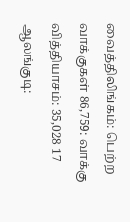வைத்திலிங்கம்: பெற்ற வாக்குகள் 86,759: வாக்கு வித்தியாசம்: 35,028 17 ஆலங்குடி: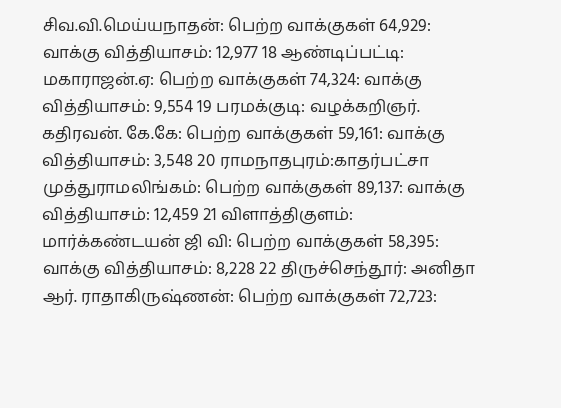சிவ.வி.மெய்யநாதன்: பெற்ற வாக்குகள் 64,929: வாக்கு வித்தியாசம்: 12,977 18 ஆண்டிப்பட்டி: மகாராஜன்.ஏ: பெற்ற வாக்குகள் 74,324: வாக்கு வித்தியாசம்: 9,554 19 பரமக்குடி: வழக்கறிஞர். கதிரவன். கே.கே: பெற்ற வாக்குகள் 59,161: வாக்கு வித்தியாசம்: 3,548 20 ராமநாதபுரம்:காதர்பட்சா முத்துராமலிங்கம்: பெற்ற வாக்குகள் 89,137: வாக்கு வித்தியாசம்: 12,459 21 விளாத்திகுளம்: மார்க்கண்டயன் ஜி வி: பெற்ற வாக்குகள் 58,395: வாக்கு வித்தியாசம்: 8,228 22 திருச்செந்தூர்: அனிதா ஆர். ராதாகிருஷ்ணன்: பெற்ற வாக்குகள் 72,723: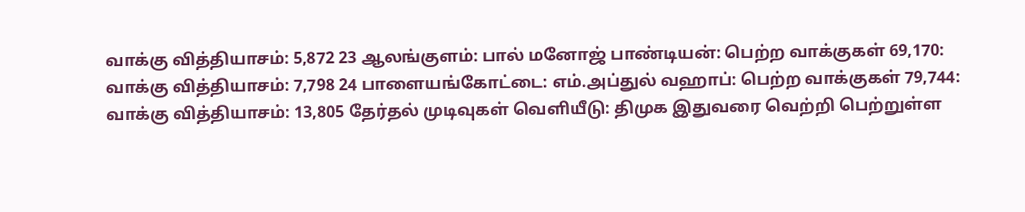வாக்கு வித்தியாசம்: 5,872 23 ஆலங்குளம்: பால் மனோஜ் பாண்டியன்: பெற்ற வாக்குகள் 69,170: வாக்கு வித்தியாசம்: 7,798 24 பாளையங்கோட்டை: எம்.அப்துல் வஹாப்: பெற்ற வாக்குகள் 79,744: வாக்கு வித்தியாசம்: 13,805 தேர்தல் முடிவுகள் வெளியீடு: திமுக இதுவரை வெற்றி பெற்றுள்ள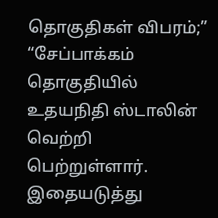தொகுதிகள் விபரம்;”
“சேப்பாக்கம் தொகுதியில் உதயநிதி ஸ்டாலின் வெற்றி பெற்றுள்ளார். இதையடுத்து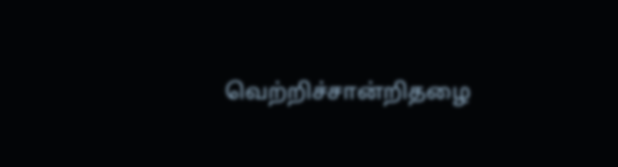வெற்றிச்சான்றிதழை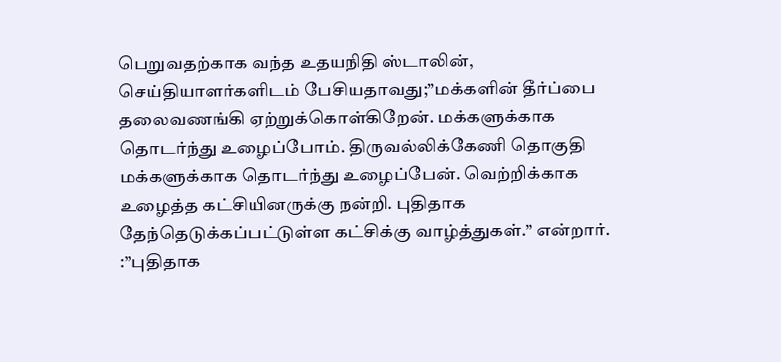பெறுவதற்காக வந்த உதயநிதி ஸ்டாலின், செய்தியாளர்களிடம் பேசியதாவது;”மக்களின் தீர்ப்பை தலைவணங்கி ஏற்றுக்கொள்கிறேன். மக்களுக்காக தொடர்ந்து உழைப்போம். திருவல்லிக்கேணி தொகுதி மக்களுக்காக தொடர்ந்து உழைப்பேன். வெற்றிக்காக உழைத்த கட்சியினருக்கு நன்றி. புதிதாக தேந்தெடுக்கப்பட்டுள்ள கட்சிக்கு வாழ்த்துகள்.” என்றார்.
:”புதிதாக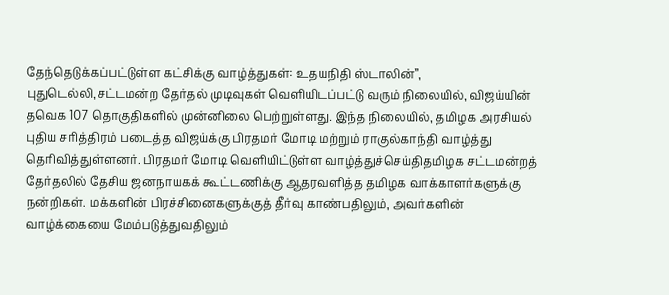தேந்தெடுக்கப்பட்டுள்ள கட்சிக்கு வாழ்த்துகள்: உதயநிதி ஸ்டாலின்”, புதுடெல்லி,சட்டமன்ற தேர்தல் முடிவுகள் வெளியிடப்பட்டு வரும் நிலையில், விஜய்யின் தவெக 107 தொகுதிகளில் முன்னிலை பெற்றுள்ளது. இந்த நிலையில், தமிழக அரசியல் புதிய சரித்திரம் படைத்த விஜய்க்கு பிரதமர் மோடி மற்றும் ராகுல்காந்தி வாழ்த்து தெரிவித்துள்ளனர். பிரதமர் மோடி வெளியிட்டுள்ள வாழ்த்துச்செய்திதமிழக சட்டமன்றத் தேர்தலில் தேசிய ஜனநாயகக் கூட்டணிக்கு ஆதரவளித்த தமிழக வாக்காளர்களுக்கு நன்றிகள். மக்களின் பிரச்சினைகளுக்குத் தீர்வு காண்பதிலும், அவர்களின் வாழ்க்கையை மேம்படுத்துவதிலும்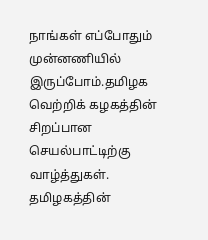நாங்கள் எப்போதும் முன்னணியில் இருப்போம்.தமிழக வெற்றிக் கழகத்தின் சிறப்பான செயல்பாட்டிற்கு வாழ்த்துகள். தமிழகத்தின்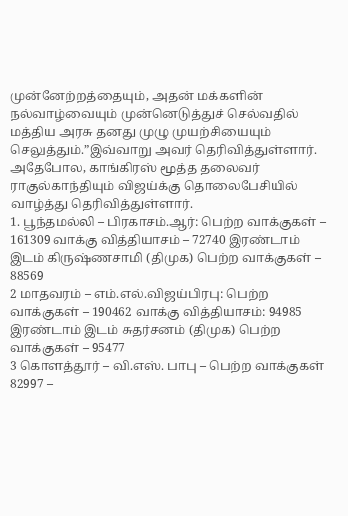முன்னேற்றத்தையும், அதன் மக்களின் நல்வாழ்வையும் முன்னெடுத்துச் செல்வதில் மத்திய அரசு தனது முழு முயற்சியையும் செலுத்தும்.”இவ்வாறு அவர் தெரிவித்துள்ளார். அதேபோல, காங்கிரஸ் மூத்த தலைவர் ராகுல்காந்தியும் விஜய்க்கு தொலைபேசியில் வாழ்த்து தெரிவித்துள்ளார்.
1. பூந்தமல்லி – பிரகாசம்.ஆர்: பெற்ற வாக்குகள் – 161309 வாக்கு வித்தியாசம் – 72740 இரண்டாம் இடம் கிருஷ்ணசாமி (திமுக) பெற்ற வாக்குகள் – 88569
2 மாதவரம் – எம்.எல்.விஜய்பிரபு: பெற்ற வாக்குகள் – 190462 வாக்கு வித்தியாசம்: 94985 இரண்டாம் இடம் சுதர்சனம் (திமுக) பெற்ற வாக்குகள் – 95477
3 கொளத்தூர் – வி.எஸ். பாபு – பெற்ற வாக்குகள் 82997 –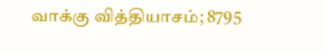வாக்கு வித்தியாசம்; 8795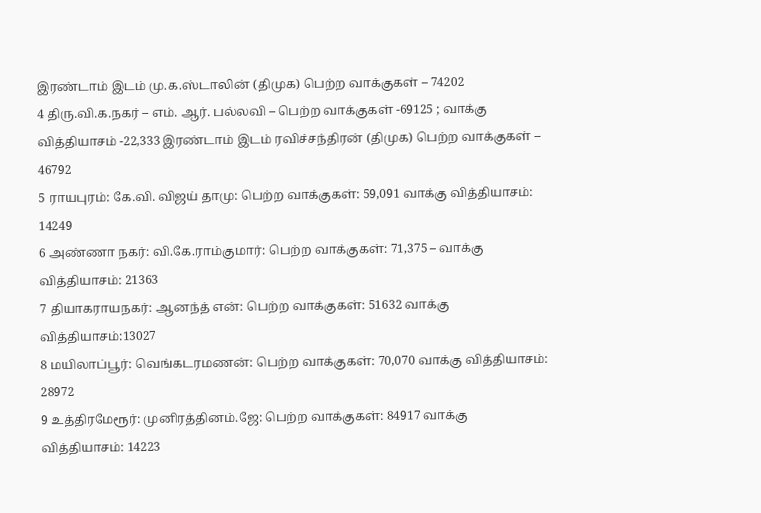இரண்டாம் இடம் மு.க.ஸ்டாலின் (திமுக) பெற்ற வாக்குகள் – 74202
4 திரு.வி.க.நகர் – எம். ஆர். பல்லவி – பெற்ற வாக்குகள் -69125 ; வாக்கு வித்தியாசம் -22,333 இரண்டாம் இடம் ரவிச்சந்திரன் (திமுக) பெற்ற வாக்குகள் – 46792
5 ராயபுரம்: கே.வி. விஜய் தாமு: பெற்ற வாக்குகள்: 59,091 வாக்கு வித்தியாசம்: 14249
6 அண்ணா நகர்: வி.கே.ராம்குமார்: பெற்ற வாக்குகள்: 71,375 – வாக்கு வித்தியாசம்: 21363
7 தியாகராயநகர்: ஆனந்த் என்: பெற்ற வாக்குகள்: 51632 வாக்கு வித்தியாசம்:13027
8 மயிலாப்பூர்: வெங்கடரமணன்: பெற்ற வாக்குகள்: 70,070 வாக்கு வித்தியாசம்: 28972
9 உத்திரமேரூர்: முனிரத்தினம்.ஜே: பெற்ற வாக்குகள்: 84917 வாக்கு வித்தியாசம்: 14223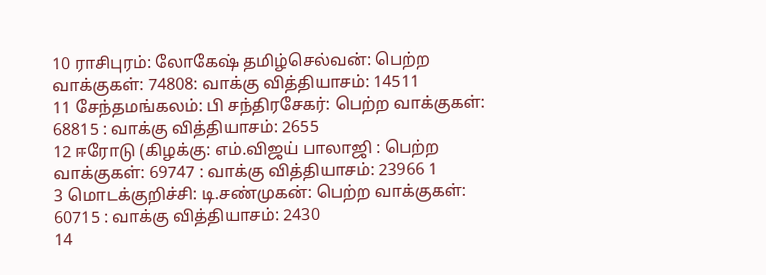10 ராசிபுரம்: லோகேஷ் தமிழ்செல்வன்: பெற்ற வாக்குகள்: 74808: வாக்கு வித்தியாசம்: 14511
11 சேந்தமங்கலம்: பி சந்திரசேகர்: பெற்ற வாக்குகள்: 68815 : வாக்கு வித்தியாசம்: 2655
12 ஈரோடு (கிழக்கு: எம்.விஜய் பாலாஜி : பெற்ற வாக்குகள்: 69747 : வாக்கு வித்தியாசம்: 23966 1
3 மொடக்குறிச்சி: டி.சண்முகன்: பெற்ற வாக்குகள்: 60715 : வாக்கு வித்தியாசம்: 2430
14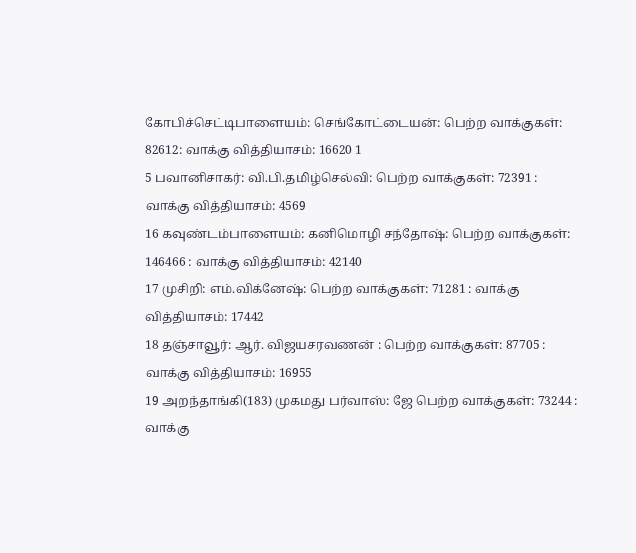கோபிச்செட்டிபாளையம்: செங்கோட்டையன்: பெற்ற வாக்குகள்: 82612: வாக்கு வித்தியாசம்: 16620 1
5 பவானிசாகர்: வி.பி.தமிழ்செல்வி: பெற்ற வாக்குகள்: 72391 : வாக்கு வித்தியாசம்: 4569
16 கவுண்டம்பாளையம்: கனிமொழி சந்தோஷ்: பெற்ற வாக்குகள்: 146466 : வாக்கு வித்தியாசம்: 42140
17 முசிறி: எம்.விக்னேஷ்: பெற்ற வாக்குகள்: 71281 : வாக்கு வித்தியாசம்: 17442
18 தஞ்சாவூர்: ஆர். விஜயசரவணன் : பெற்ற வாக்குகள்: 87705 : வாக்கு வித்தியாசம்: 16955
19 அறந்தாங்கி(183) முகமது பர்வாஸ்: ஜே பெற்ற வாக்குகள்: 73244 : வாக்கு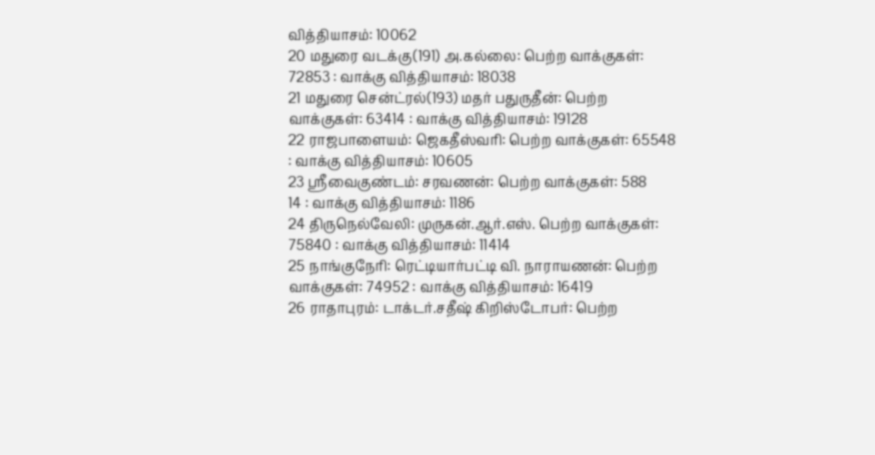வித்தியாசம்: 10062
20 மதுரை வடக்கு(191) அ.கல்லை: பெற்ற வாக்குகள்: 72853 : வாக்கு வித்தியாசம்: 18038
21 மதுரை சென்ட்ரல்(193) மதர் பதுருதீன்: பெற்ற வாக்குகள்: 63414 : வாக்கு வித்தியாசம்: 19128
22 ராஜபாளையம்: ஜெகதீஸ்வரி: பெற்ற வாக்குகள்: 65548 : வாக்கு வித்தியாசம்: 10605
23 ஸ்ரீவைகுண்டம்: சரவணன்: பெற்ற வாக்குகள்: 588
14 : வாக்கு வித்தியாசம்: 1186
24 திருநெல்வேலி: முருகன்.ஆர்.எஸ். பெற்ற வாக்குகள்: 75840 : வாக்கு வித்தியாசம்: 11414
25 நாங்குநேரி: ரெட்டியார்பட்டி வி. நாராயணன்: பெற்ற வாக்குகள்: 74952 : வாக்கு வித்தியாசம்: 16419
26 ராதாபுரம்: டாக்டர்.சதீஷ் கிறிஸ்டோபர்: பெற்ற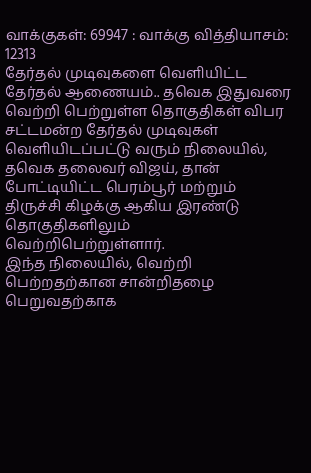வாக்குகள்: 69947 : வாக்கு வித்தியாசம்: 12313
தேர்தல் முடிவுகளை வெளியிட்ட தேர்தல் ஆணையம்.. தவெக இதுவரை வெற்றி பெற்றுள்ள தொகுதிகள் விபர சட்டமன்ற தேர்தல் முடிவுகள் வெளியிடப்பட்டு வரும் நிலையில், தவெக தலைவர் விஜய், தான் போட்டியிட்ட பெரம்பூர் மற்றும் திருச்சி கிழக்கு ஆகிய இரண்டு தொகுதிகளிலும் வெற்றிபெற்றுள்ளார்.
இந்த நிலையில், வெற்றி பெற்றதற்கான சான்றிதழை பெறுவதற்காக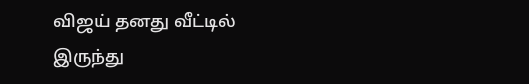விஜய் தனது வீட்டில் இருந்து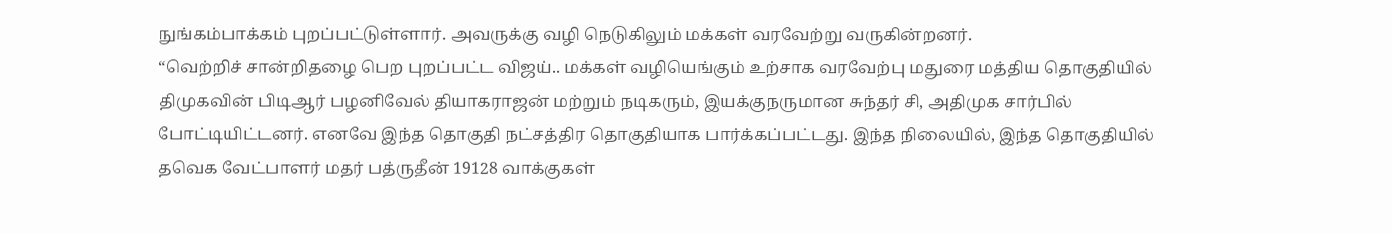நுங்கம்பாக்கம் புறப்பட்டுள்ளார். அவருக்கு வழி நெடுகிலும் மக்கள் வரவேற்று வருகின்றனர்.
“வெற்றிச் சான்றிதழை பெற புறப்பட்ட விஜய்.. மக்கள் வழியெங்கும் உற்சாக வரவேற்பு மதுரை மத்திய தொகுதியில் திமுகவின் பிடிஆர் பழனிவேல் தியாகராஜன் மற்றும் நடிகரும், இயக்குநருமான சுந்தர் சி, அதிமுக சார்பில் போட்டியிட்டனர். எனவே இந்த தொகுதி நட்சத்திர தொகுதியாக பார்க்கப்பட்டது. இந்த நிலையில், இந்த தொகுதியில் தவெக வேட்பாளர் மதர் பத்ருதீன் 19128 வாக்குகள்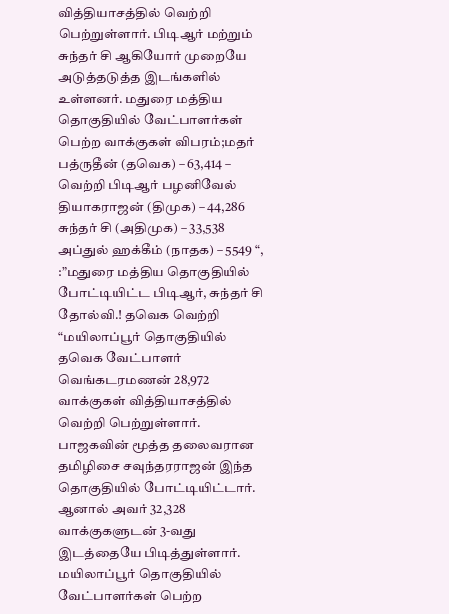வித்தியாசத்தில் வெற்றி பெற்றுள்ளார். பிடிஆர் மற்றும் சுந்தர் சி ஆகியோர் முறையே அடுத்தடுத்த இடங்களில் உள்ளனர். மதுரை மத்திய தொகுதியில் வேட்பாளர்கள் பெற்ற வாக்குகள் விபரம்;மதர் பத்ருதீன் (தவெக) – 63,414 – வெற்றி பிடிஆர் பழனிவேல் தியாகராஜன் (திமுக) – 44,286 சுந்தர் சி (அதிமுக) – 33,538 அப்துல் ஹக்கீம் (நாதக) – 5549 “, :”மதுரை மத்திய தொகுதியில் போட்டியிட்ட பிடிஆர், சுந்தர் சி தோல்வி.! தவெக வெற்றி
“மயிலாப்பூர் தொகுதியில் தவெக வேட்பாளர் வெங்கடரமணன் 28,972 வாக்குகள் வித்தியாசத்தில் வெற்றி பெற்றுள்ளார். பாஜகவின் மூத்த தலைவரான தமிழிசை சவுந்தரராஜன் இந்த தொகுதியில் போட்டியிட்டார். ஆனால் அவர் 32,328 வாக்குகளுடன் 3-வது இடத்தையே பிடித்துள்ளார். மயிலாப்பூர் தொகுதியில் வேட்பாளர்கள் பெற்ற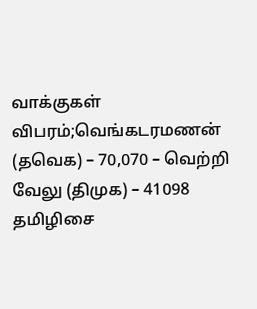வாக்குகள் விபரம்;வெங்கடரமணன் (தவெக) – 70,070 – வெற்றி வேலு (திமுக) – 41098 தமிழிசை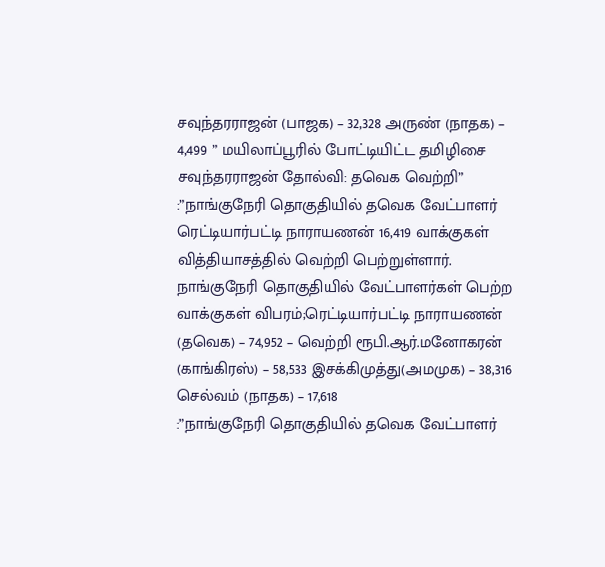சவுந்தரராஜன் (பாஜக) – 32,328 அருண் (நாதக) – 4,499 ” மயிலாப்பூரில் போட்டியிட்ட தமிழிசை சவுந்தரராஜன் தோல்வி: தவெக வெற்றி”
:”நாங்குநேரி தொகுதியில் தவெக வேட்பாளர் ரெட்டியார்பட்டி நாராயணன் 16,419 வாக்குகள் வித்தியாசத்தில் வெற்றி பெற்றுள்ளார். நாங்குநேரி தொகுதியில் வேட்பாளர்கள் பெற்ற வாக்குகள் விபரம்;ரெட்டியார்பட்டி நாராயணன் (தவெக) – 74,952 – வெற்றி ரூபி.ஆர்.மனோகரன் (காங்கிரஸ்) – 58,533 இசக்கிமுத்து(அமமுக) – 38,316 செல்வம் (நாதக) – 17,618
:”நாங்குநேரி தொகுதியில் தவெக வேட்பாளர்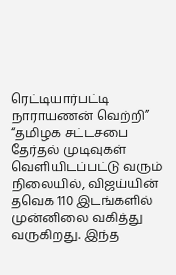ரெட்டியார்பட்டி நாராயணன் வெற்றி” “தமிழக சட்டசபை தேர்தல் முடிவுகள் வெளியிடப்பட்டு வரும் நிலையில், விஜய்யின் தவெக 110 இடங்களில் முன்னிலை வகித்து வருகிறது. இந்த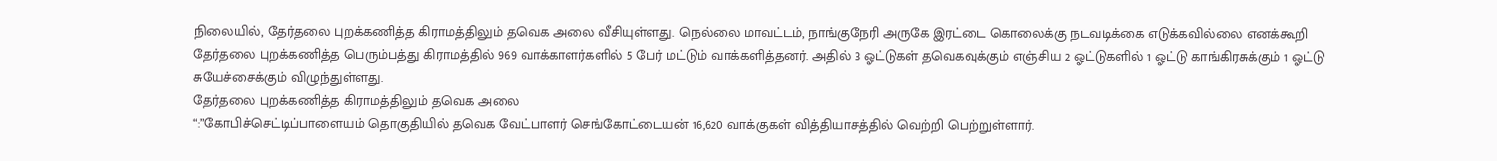நிலையில், தேர்தலை புறக்கணித்த கிராமத்திலும் தவெக அலை வீசியுள்ளது. நெல்லை மாவட்டம், நாங்குநேரி அருகே இரட்டை கொலைக்கு நடவடிக்கை எடுக்கவில்லை எனக்கூறி தேர்தலை புறக்கணித்த பெரும்பத்து கிராமத்தில் 969 வாக்காளர்களில் 5 பேர் மட்டும் வாக்களித்தனர். அதில் 3 ஓட்டுகள் தவெகவுக்கும் எஞ்சிய 2 ஓட்டுகளில் 1 ஓட்டு காங்கிரசுக்கும் 1 ஓட்டு சுயேச்சைக்கும் விழுந்துள்ளது.
தேர்தலை புறக்கணித்த கிராமத்திலும் தவெக அலை
“:”கோபிச்செட்டிப்பாளையம் தொகுதியில் தவெக வேட்பாளர் செங்கோட்டையன் 16,620 வாக்குகள் வித்தியாசத்தில் வெற்றி பெற்றுள்ளார்.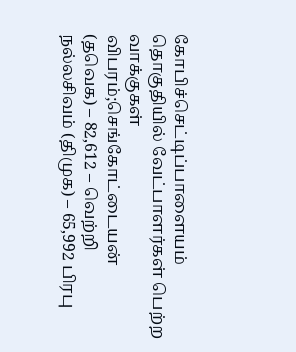கோபிச்செட்டிப்பாளையம் தொகுதியில் வேட்பாளர்கள் பெற்ற வாக்குகள் விபரம்;செங்கோட்டையன் (தவெக) – 82,612 – வெற்றி நல்லசிவம் (திமுக) – 65,992 பிரபு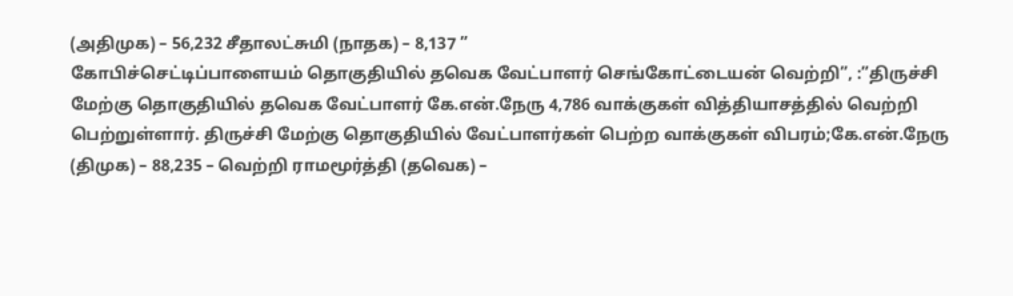(அதிமுக) – 56,232 சீதாலட்சுமி (நாதக) – 8,137 ”
கோபிச்செட்டிப்பாளையம் தொகுதியில் தவெக வேட்பாளர் செங்கோட்டையன் வெற்றி”, :”திருச்சி மேற்கு தொகுதியில் தவெக வேட்பாளர் கே.என்.நேரு 4,786 வாக்குகள் வித்தியாசத்தில் வெற்றி பெற்றுள்ளார். திருச்சி மேற்கு தொகுதியில் வேட்பாளர்கள் பெற்ற வாக்குகள் விபரம்;கே.என்.நேரு (திமுக) – 88,235 – வெற்றி ராமமூர்த்தி (தவெக) –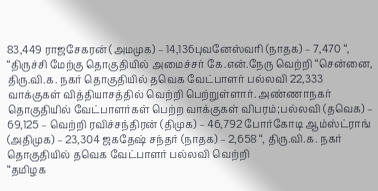83,449 ராஜசேகரன் (அமமுக) – 14,136புவனேஸ்வரி (நாதக) – 7,470 “, “திருச்சி மேற்கு தொகுதியில் அமைச்சர் கே.என்.நேரு வெற்றி “சென்னை, திரு.வி.க. நகர் தொகுதியில் தவெக வேட்பாளர் பல்லவி 22,333 வாக்குகள் வித்தியாசத்தில் வெற்றி பெற்றுள்ளார். அண்ணாநகர் தொகுதியில் வேட்பாளர்கள் பெற்ற வாக்குகள் விபரம்;பல்லவி (தவெக) – 69,125 – வெற்றி ரவிச்சந்திரன் (திமுக) – 46,792 போர்கோடி ஆம்ஸ்ட்ராங் (அதிமுக) – 23,304 ஜகதேஷ் சந்தர் (நாதக) – 2,658 “, திரு.வி.க. நகர் தொகுதியில் தவெக வேட்பாளர் பல்லவி வெற்றி
“தமிழக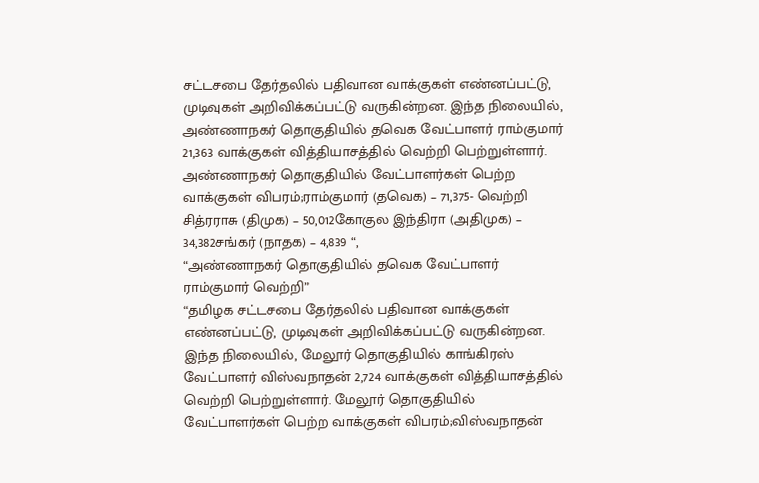சட்டசபை தேர்தலில் பதிவான வாக்குகள் எண்னப்பட்டு, முடிவுகள் அறிவிக்கப்பட்டு வருகின்றன. இந்த நிலையில், அண்ணாநகர் தொகுதியில் தவெக வேட்பாளர் ராம்குமார் 21,363 வாக்குகள் வித்தியாசத்தில் வெற்றி பெற்றுள்ளார். அண்ணாநகர் தொகுதியில் வேட்பாளர்கள் பெற்ற வாக்குகள் விபரம்;ராம்குமார் (தவெக) – 71,375- வெற்றி சித்ரராசு (திமுக) – 50,012கோகுல இந்திரா (அதிமுக) – 34,382சங்கர் (நாதக) – 4,839 “,
“அண்ணாநகர் தொகுதியில் தவெக வேட்பாளர் ராம்குமார் வெற்றி”
“தமிழக சட்டசபை தேர்தலில் பதிவான வாக்குகள் எண்னப்பட்டு, முடிவுகள் அறிவிக்கப்பட்டு வருகின்றன. இந்த நிலையில், மேலூர் தொகுதியில் காங்கிரஸ் வேட்பாளர் விஸ்வநாதன் 2,724 வாக்குகள் வித்தியாசத்தில் வெற்றி பெற்றுள்ளார். மேலூர் தொகுதியில் வேட்பாளர்கள் பெற்ற வாக்குகள் விபரம்;விஸ்வநாதன்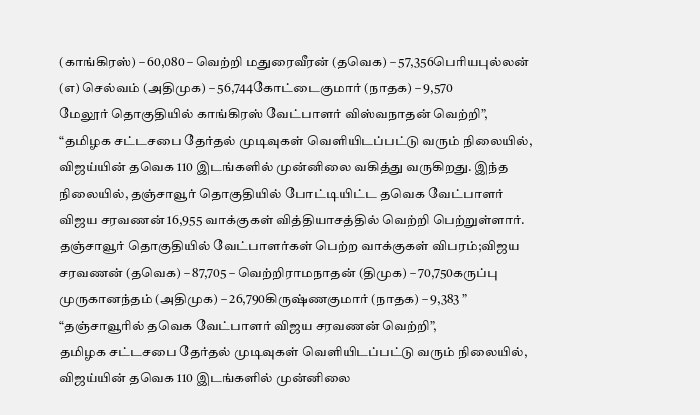(காங்கிரஸ்) – 60,080 – வெற்றி மதுரைவீரன் (தவெக) – 57,356பெரியபுல்லன் (எ) செல்வம் (அதிமுக) – 56,744கோட்டைகுமார் (நாதக) – 9,570
மேலூர் தொகுதியில் காங்கிரஸ் வேட்பாளர் விஸ்வநாதன் வெற்றி”,
“தமிழக சட்டசபை தேர்தல் முடிவுகள் வெளியிடப்பட்டு வரும் நிலையில், விஜய்யின் தவெக 110 இடங்களில் முன்னிலை வகித்து வருகிறது. இந்த நிலையில், தஞ்சாவூர் தொகுதியில் போட்டியிட்ட தவெக வேட்பாளர் விஜய சரவணன் 16,955 வாக்குகள் வித்தியாசத்தில் வெற்றி பெற்றுள்ளார். தஞ்சாவூர் தொகுதியில் வேட்பாளர்கள் பெற்ற வாக்குகள் விபரம்;விஜய சரவணன் (தவெக) – 87,705 – வெற்றிராமநாதன் (திமுக) – 70,750கருப்பு முருகானந்தம் (அதிமுக) – 26,790கிருஷ்ணகுமார் (நாதக) – 9,383 ” “தஞ்சாவூரில் தவெக வேட்பாளர் விஜய சரவணன் வெற்றி”,
தமிழக சட்டசபை தேர்தல் முடிவுகள் வெளியிடப்பட்டு வரும் நிலையில், விஜய்யின் தவெக 110 இடங்களில் முன்னிலை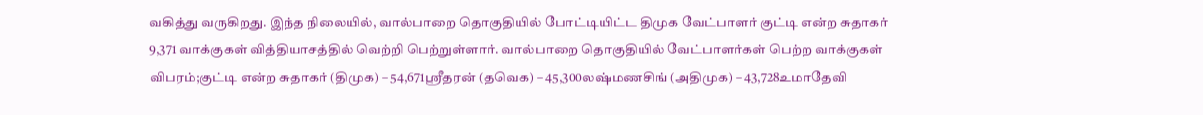வகித்து வருகிறது. இந்த நிலையில், வால்பாறை தொகுதியில் போட்டியிட்ட திமுக வேட்பாளர் குட்டி என்ற சுதாகர் 9,371 வாக்குகள் வித்தியாசத்தில் வெற்றி பெற்றுள்ளார். வால்பாறை தொகுதியில் வேட்பாளர்கள் பெற்ற வாக்குகள் விபரம்;குட்டி என்ற சுதாகர் (திமுக) – 54,671ஸ்ரீதரன் (தவெக) – 45,300லஷ்மணசிங் (அதிமுக) – 43,728உமாதேவி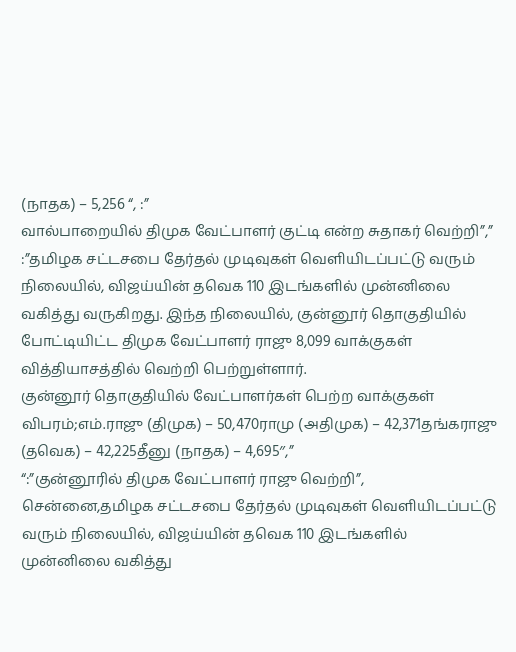(நாதக) – 5,256 “, :”
வால்பாறையில் திமுக வேட்பாளர் குட்டி என்ற சுதாகர் வெற்றி”,”
:”தமிழக சட்டசபை தேர்தல் முடிவுகள் வெளியிடப்பட்டு வரும் நிலையில், விஜய்யின் தவெக 110 இடங்களில் முன்னிலை வகித்து வருகிறது. இந்த நிலையில், குன்னூர் தொகுதியில் போட்டியிட்ட திமுக வேட்பாளர் ராஜு 8,099 வாக்குகள் வித்தியாசத்தில் வெற்றி பெற்றுள்ளார்.
குன்னூர் தொகுதியில் வேட்பாளர்கள் பெற்ற வாக்குகள் விபரம்;எம்.ராஜு (திமுக) – 50,470ராமு (அதிமுக) – 42,371தங்கராஜு (தவெக) – 42,225தீனு (நாதக) – 4,695″,”
“:”குன்னூரில் திமுக வேட்பாளர் ராஜு வெற்றி”,
சென்னை,தமிழக சட்டசபை தேர்தல் முடிவுகள் வெளியிடப்பட்டு வரும் நிலையில், விஜய்யின் தவெக 110 இடங்களில் முன்னிலை வகித்து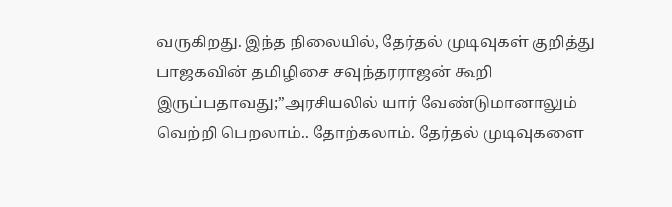வருகிறது. இந்த நிலையில், தேர்தல் முடிவுகள் குறித்து பாஜகவின் தமிழிசை சவுந்தரராஜன் கூறி இருப்பதாவது;”அரசியலில் யார் வேண்டுமானாலும் வெற்றி பெறலாம்.. தோற்கலாம். தேர்தல் முடிவுகளை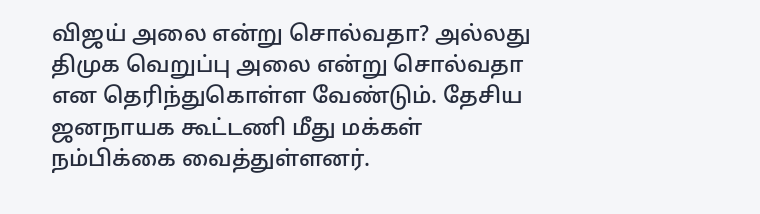விஜய் அலை என்று சொல்வதா? அல்லது திமுக வெறுப்பு அலை என்று சொல்வதா என தெரிந்துகொள்ள வேண்டும். தேசிய ஜனநாயக கூட்டணி மீது மக்கள் நம்பிக்கை வைத்துள்ளனர்.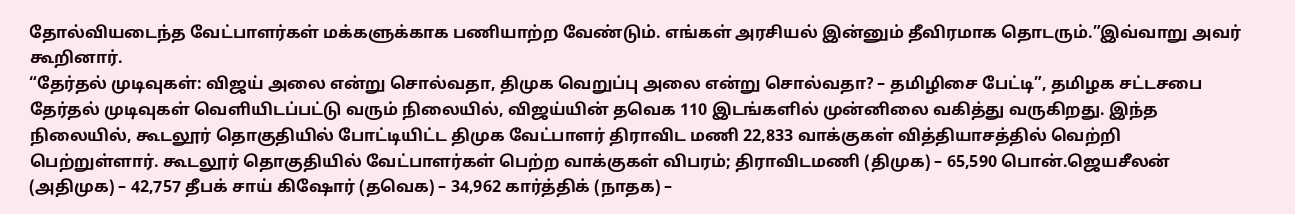தோல்வியடைந்த வேட்பாளர்கள் மக்களுக்காக பணியாற்ற வேண்டும். எங்கள் அரசியல் இன்னும் தீவிரமாக தொடரும்.”இவ்வாறு அவர் கூறினார்.
“தேர்தல் முடிவுகள்: விஜய் அலை என்று சொல்வதா, திமுக வெறுப்பு அலை என்று சொல்வதா? – தமிழிசை பேட்டி”, தமிழக சட்டசபை தேர்தல் முடிவுகள் வெளியிடப்பட்டு வரும் நிலையில், விஜய்யின் தவெக 110 இடங்களில் முன்னிலை வகித்து வருகிறது. இந்த நிலையில், கூடலூர் தொகுதியில் போட்டியிட்ட திமுக வேட்பாளர் திராவிட மணி 22,833 வாக்குகள் வித்தியாசத்தில் வெற்றி பெற்றுள்ளார். கூடலூர் தொகுதியில் வேட்பாளர்கள் பெற்ற வாக்குகள் விபரம்; திராவிடமணி (திமுக) – 65,590 பொன்.ஜெயசீலன் (அதிமுக) – 42,757 தீபக் சாய் கிஷோர் (தவெக) – 34,962 கார்த்திக் (நாதக) –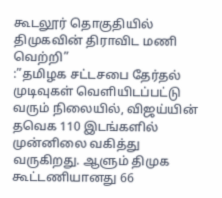கூடலூர் தொகுதியில் திமுகவின் திராவிட மணி வெற்றி”
:”தமிழக சட்டசபை தேர்தல் முடிவுகள் வெளியிடப்பட்டு வரும் நிலையில், விஜய்யின் தவெக 110 இடங்களில் முன்னிலை வகித்து வருகிறது. ஆளும் திமுக கூட்டணியானது 66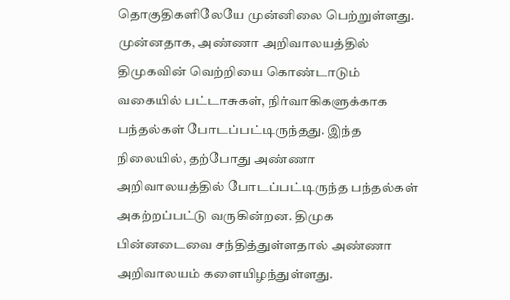தொகுதிகளிலேயே முன்னிலை பெற்றுள்ளது. முன்னதாக, அண்ணா அறிவாலயத்தில் திமுகவின் வெற்றியை கொண்டாடும் வகையில் பட்டாசுகள், நிர்வாகிகளுக்காக பந்தல்கள் போடப்பட்டிருந்தது. இந்த நிலையில், தற்போது அண்ணா அறிவாலயத்தில் போடப்பட்டிருந்த பந்தல்கள் அகற்றப்பட்டு வருகின்றன. திமுக பின்னடைவை சந்தித்துள்ளதால் அண்ணா அறிவாலயம் களையிழந்துள்ளது.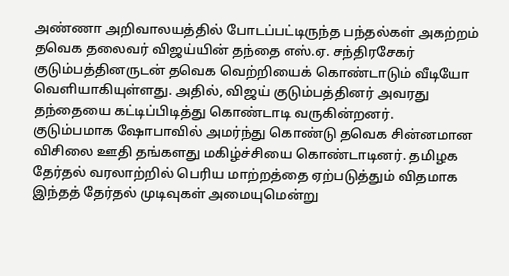அண்ணா அறிவாலயத்தில் போடப்பட்டிருந்த பந்தல்கள் அகற்றம்
தவெக தலைவர் விஜய்யின் தந்தை எஸ்.ஏ. சந்திரசேகர் குடும்பத்தினருடன் தவெக வெற்றியைக் கொண்டாடும் வீடியோ வெளியாகியுள்ளது. அதில், விஜய் குடும்பத்தினர் அவரது தந்தையை கட்டிப்பிடித்து கொண்டாடி வருகின்றனர்.
குடும்பமாக ஷோபாவில் அமர்ந்து கொண்டு தவெக சின்னமான விசிலை ஊதி தங்களது மகிழ்ச்சியை கொண்டாடினர். தமிழக தேர்தல் வரலாற்றில் பெரிய மாற்றத்தை ஏற்படுத்தும் விதமாக இந்தத் தேர்தல் முடிவுகள் அமையுமென்று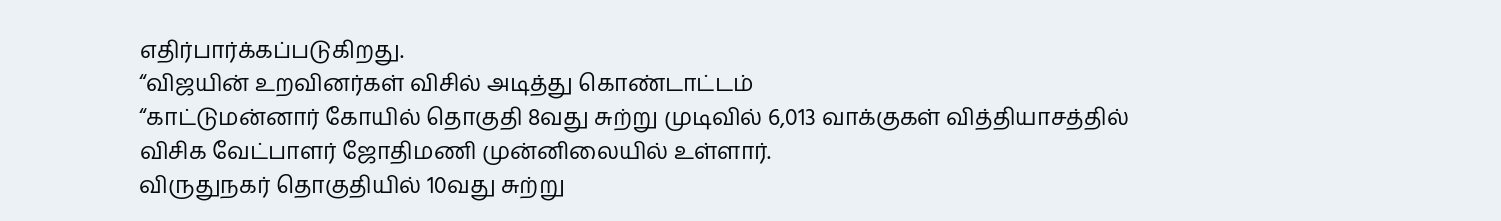எதிர்பார்க்கப்படுகிறது.
“விஜயின் உறவினர்கள் விசில் அடித்து கொண்டாட்டம்
“காட்டுமன்னார் கோயில் தொகுதி 8வது சுற்று முடிவில் 6,013 வாக்குகள் வித்தியாசத்தில் விசிக வேட்பாளர் ஜோதிமணி முன்னிலையில் உள்ளார்.
விருதுநகர் தொகுதியில் 10வது சுற்று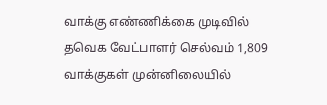வாக்கு எண்ணிக்கை முடிவில் தவெக வேட்பாளர் செல்வம் 1,809 வாக்குகள் முன்னிலையில்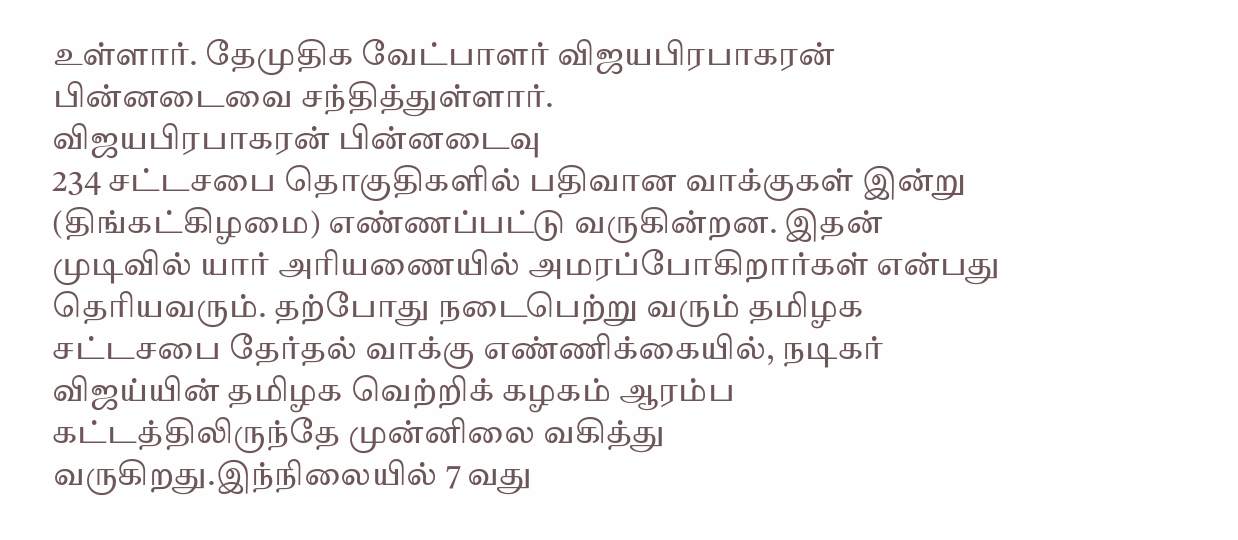உள்ளார். தேமுதிக வேட்பாளர் விஜயபிரபாகரன் பின்னடைவை சந்தித்துள்ளார்.
விஜயபிரபாகரன் பின்னடைவு
234 சட்டசபை தொகுதிகளில் பதிவான வாக்குகள் இன்று (திங்கட்கிழமை) எண்ணப்பட்டு வருகின்றன. இதன் முடிவில் யார் அரியணையில் அமரப்போகிறார்கள் என்பது தெரியவரும். தற்போது நடைபெற்று வரும் தமிழக சட்டசபை தேர்தல் வாக்கு எண்ணிக்கையில், நடிகர் விஜய்யின் தமிழக வெற்றிக் கழகம் ஆரம்ப கட்டத்திலிருந்தே முன்னிலை வகித்து வருகிறது.இந்நிலையில் 7 வது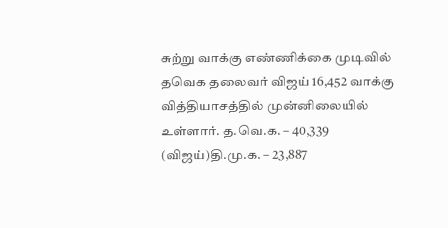சுற்று வாக்கு எண்ணிக்கை முடிவில் தவெக தலைவர் விஜய் 16,452 வாக்கு வித்தியாசத்தில் முன்னிலையில் உள்ளார். த.வெ.க. – 40,339 (விஜய்)தி.மு.க. – 23,887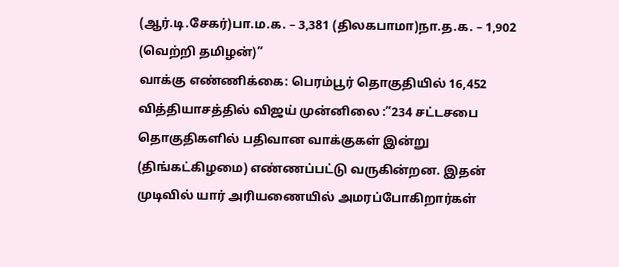(ஆர்.டி.சேகர்)பா.ம.க. – 3,381 (திலகபாமா)நா.த.க. – 1,902 (வெற்றி தமிழன்)”
வாக்கு எண்ணிக்கை: பெரம்பூர் தொகுதியில் 16,452 வித்தியாசத்தில் விஜய் முன்னிலை :”234 சட்டசபை தொகுதிகளில் பதிவான வாக்குகள் இன்று (திங்கட்கிழமை) எண்ணப்பட்டு வருகின்றன. இதன் முடிவில் யார் அரியணையில் அமரப்போகிறார்கள்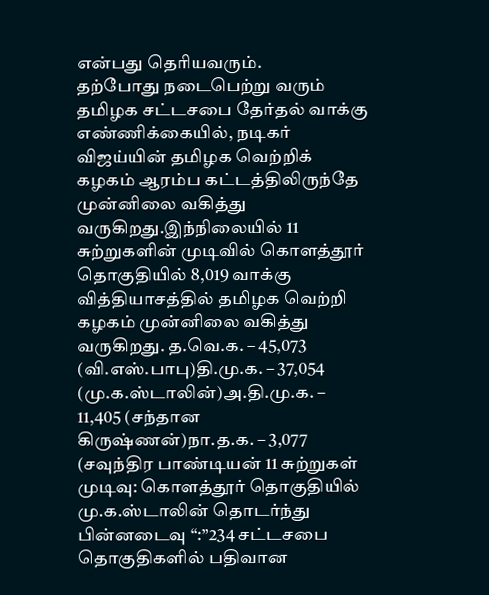என்பது தெரியவரும்.
தற்போது நடைபெற்று வரும் தமிழக சட்டசபை தேர்தல் வாக்கு எண்ணிக்கையில், நடிகர் விஜய்யின் தமிழக வெற்றிக் கழகம் ஆரம்ப கட்டத்திலிருந்தே முன்னிலை வகித்து வருகிறது.இந்நிலையில் 11 சுற்றுகளின் முடிவில் கொளத்தூர் தொகுதியில் 8,019 வாக்கு வித்தியாசத்தில் தமிழக வெற்றி கழகம் முன்னிலை வகித்து வருகிறது. த.வெ.க. – 45,073 (வி.எஸ்.பாபு)தி.மு.க. – 37,054 (மு.க.ஸ்டாலின்)அ.தி.மு.க. – 11,405 (சந்தான கிருஷ்ணன்)நா.த.க. – 3,077 (சவுந்திர பாண்டியன் 11 சுற்றுகள் முடிவு: கொளத்தூர் தொகுதியில் மு.க.ஸ்டாலின் தொடர்ந்து பின்னடைவு “:”234 சட்டசபை தொகுதிகளில் பதிவான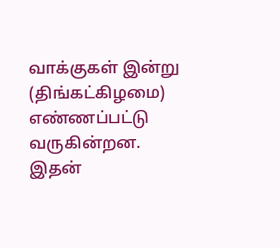வாக்குகள் இன்று (திங்கட்கிழமை) எண்ணப்பட்டு வருகின்றன.
இதன்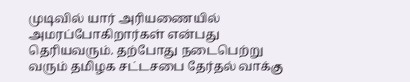முடிவில் யார் அரியணையில் அமரப்போகிறார்கள் என்பது தெரியவரும். தற்போது நடைபெற்று வரும் தமிழக சட்டசபை தேர்தல் வாக்கு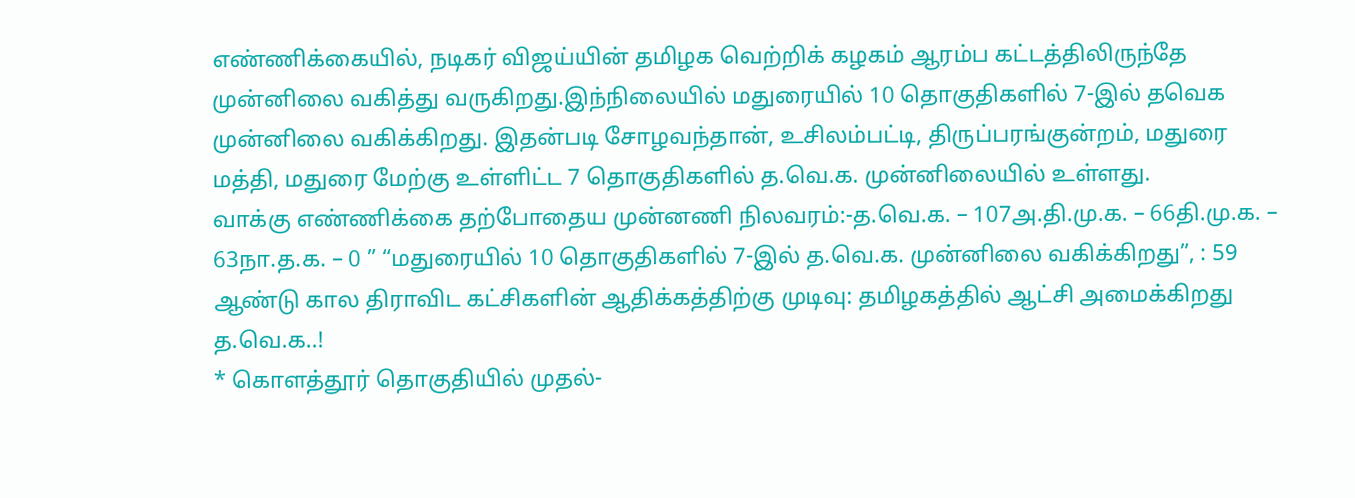எண்ணிக்கையில், நடிகர் விஜய்யின் தமிழக வெற்றிக் கழகம் ஆரம்ப கட்டத்திலிருந்தே முன்னிலை வகித்து வருகிறது.இந்நிலையில் மதுரையில் 10 தொகுதிகளில் 7-இல் தவெக முன்னிலை வகிக்கிறது. இதன்படி சோழவந்தான், உசிலம்பட்டி, திருப்பரங்குன்றம், மதுரை மத்தி, மதுரை மேற்கு உள்ளிட்ட 7 தொகுதிகளில் த.வெ.க. முன்னிலையில் உள்ளது.
வாக்கு எண்ணிக்கை தற்போதைய முன்னணி நிலவரம்:-த.வெ.க. – 107அ.தி.மு.க. – 66தி.மு.க. – 63நா.த.க. – 0 ” “மதுரையில் 10 தொகுதிகளில் 7-இல் த.வெ.க. முன்னிலை வகிக்கிறது”, : 59 ஆண்டு கால திராவிட கட்சிகளின் ஆதிக்கத்திற்கு முடிவு: தமிழகத்தில் ஆட்சி அமைக்கிறது த.வெ.க..!
* கொளத்தூர் தொகுதியில் முதல்-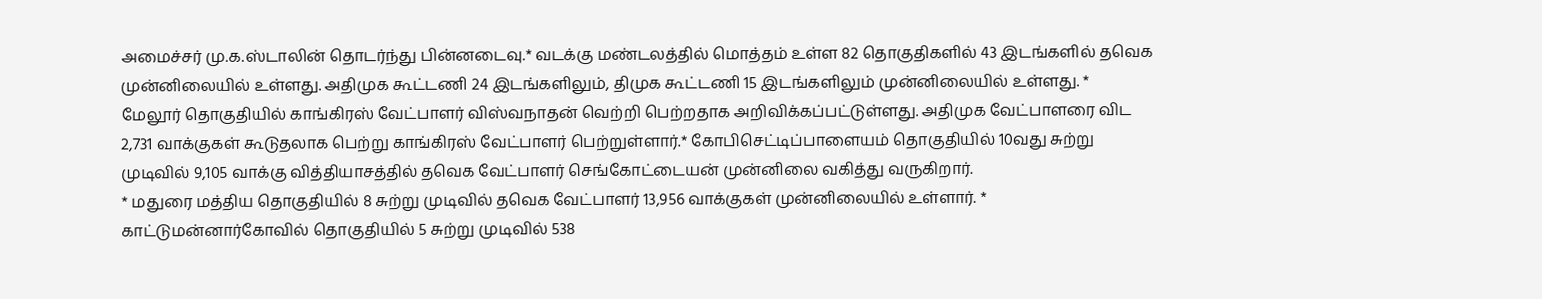அமைச்சர் மு.க.ஸ்டாலின் தொடர்ந்து பின்னடைவு.* வடக்கு மண்டலத்தில் மொத்தம் உள்ள 82 தொகுதிகளில் 43 இடங்களில் தவெக முன்னிலையில் உள்ளது. அதிமுக கூட்டணி 24 இடங்களிலும், திமுக கூட்டணி 15 இடங்களிலும் முன்னிலையில் உள்ளது. * மேலூர் தொகுதியில் காங்கிரஸ் வேட்பாளர் விஸ்வநாதன் வெற்றி பெற்றதாக அறிவிக்கப்பட்டுள்ளது. அதிமுக வேட்பாளரை விட 2,731 வாக்குகள் கூடுதலாக பெற்று காங்கிரஸ் வேட்பாளர் பெற்றுள்ளார்.* கோபிசெட்டிப்பாளையம் தொகுதியில் 10வது சுற்று முடிவில் 9,105 வாக்கு வித்தியாசத்தில் தவெக வேட்பாளர் செங்கோட்டையன் முன்னிலை வகித்து வருகிறார்.
* மதுரை மத்திய தொகுதியில் 8 சுற்று முடிவில் தவெக வேட்பாளர் 13,956 வாக்குகள் முன்னிலையில் உள்ளார். * காட்டுமன்னார்கோவில் தொகுதியில் 5 சுற்று முடிவில் 538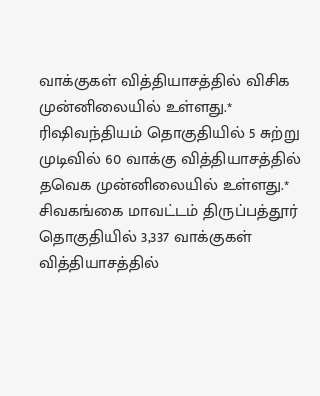வாக்குகள் வித்தியாசத்தில் விசிக முன்னிலையில் உள்ளது.* ரிஷிவந்தியம் தொகுதியில் 5 சுற்று முடிவில் 60 வாக்கு வித்தியாசத்தில் தவெக முன்னிலையில் உள்ளது.* சிவகங்கை மாவட்டம் திருப்பத்தூர் தொகுதியில் 3,337 வாக்குகள் வித்தியாசத்தில்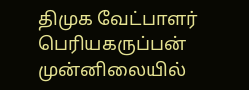திமுக வேட்பாளர் பெரியகருப்பன் முன்னிலையில்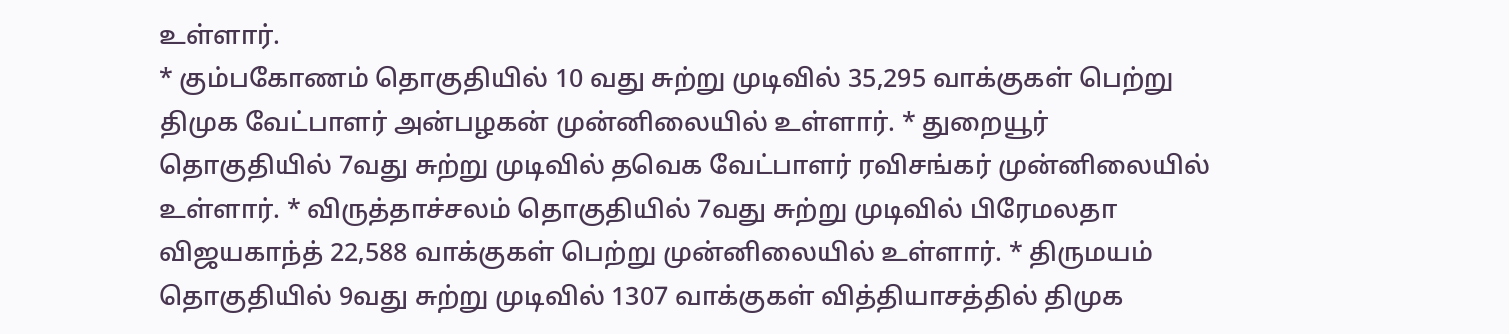உள்ளார்.
* கும்பகோணம் தொகுதியில் 10 வது சுற்று முடிவில் 35,295 வாக்குகள் பெற்று திமுக வேட்பாளர் அன்பழகன் முன்னிலையில் உள்ளார். * துறையூர் தொகுதியில் 7வது சுற்று முடிவில் தவெக வேட்பாளர் ரவிசங்கர் முன்னிலையில் உள்ளார். * விருத்தாச்சலம் தொகுதியில் 7வது சுற்று முடிவில் பிரேமலதா விஜயகாந்த் 22,588 வாக்குகள் பெற்று முன்னிலையில் உள்ளார். * திருமயம் தொகுதியில் 9வது சுற்று முடிவில் 1307 வாக்குகள் வித்தியாசத்தில் திமுக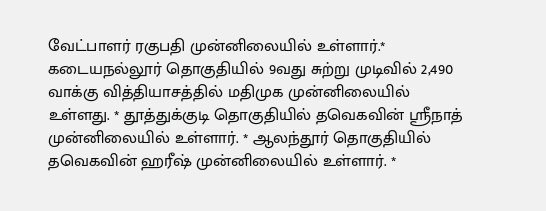வேட்பாளர் ரகுபதி முன்னிலையில் உள்ளார்.*
கடையநல்லூர் தொகுதியில் 9வது சுற்று முடிவில் 2,490 வாக்கு வித்தியாசத்தில் மதிமுக முன்னிலையில் உள்ளது. * தூத்துக்குடி தொகுதியில் தவெகவின் ஸ்ரீநாத் முன்னிலையில் உள்ளார். * ஆலந்தூர் தொகுதியில் தவெகவின் ஹரீஷ் முன்னிலையில் உள்ளார். *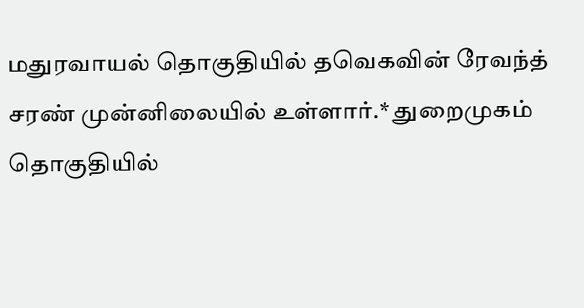மதுரவாயல் தொகுதியில் தவெகவின் ரேவந்த் சரண் முன்னிலையில் உள்ளார்.* துறைமுகம் தொகுதியில்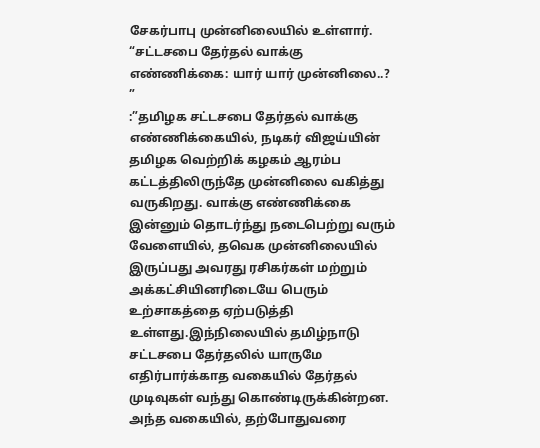சேகர்பாபு முன்னிலையில் உள்ளார். “சட்டசபை தேர்தல் வாக்கு எண்ணிக்கை: யார் யார் முன்னிலை..? ”
:”தமிழக சட்டசபை தேர்தல் வாக்கு எண்ணிக்கையில், நடிகர் விஜய்யின் தமிழக வெற்றிக் கழகம் ஆரம்ப கட்டத்திலிருந்தே முன்னிலை வகித்து வருகிறது. வாக்கு எண்ணிக்கை இன்னும் தொடர்ந்து நடைபெற்று வரும் வேளையில், தவெக முன்னிலையில் இருப்பது அவரது ரசிகர்கள் மற்றும் அக்கட்சியினரிடையே பெரும் உற்சாகத்தை ஏற்படுத்தி உள்ளது.இந்நிலையில் தமிழ்நாடு சட்டசபை தேர்தலில் யாருமே எதிர்பார்க்காத வகையில் தேர்தல் முடிவுகள் வந்து கொண்டிருக்கின்றன.
அந்த வகையில், தற்போதுவரை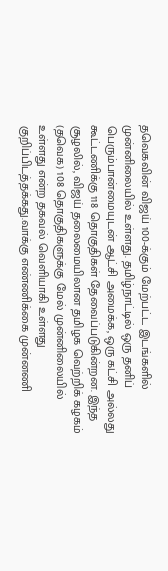தவெகவின் விஜய் 100-க்கும் மேற்பட்ட இடங்களில் முன்னிலையில் உள்ளது. தமிழ்நாட்டில் ஒரு தனிப் பெரும்பான்மையுடன் ஆட்சி அமைக்க, ஒரு கட்சி அல்லது கூட்டணிக்கு 118 தொகுதிகள் தேவைப்படுகின்றன. இந்த சூழலில், விஜய் தலைமையிலான தமிழக வெற்றிக் கழகம் (தவெக) 108 தொகுதிகளுக்கு மேல் முன்னிலையில் உள்ளது என்ற தகவல் வெளியாகி உள்ளது குறிப்பிடத்தக்கது.வாக்கு எண்ணிக்கை முன்னணி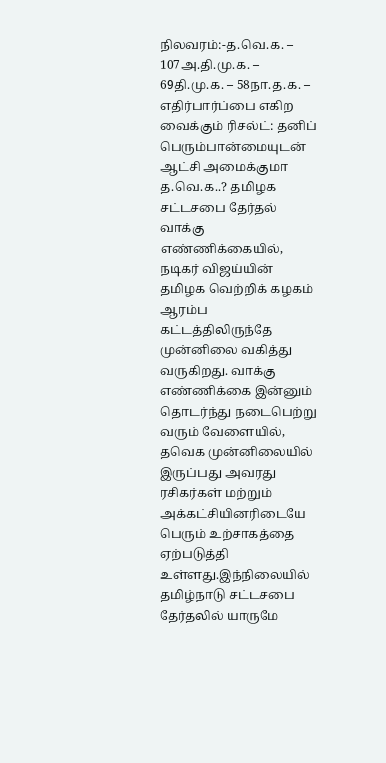நிலவரம்:-த.வெ.க. – 107அ.தி.மு.க. – 69தி.மு.க. – 58நா.த.க. – எதிர்பார்ப்பை எகிற வைக்கும் ரிசல்ட்: தனிப் பெரும்பான்மையுடன் ஆட்சி அமைக்குமா த.வெ.க..? தமிழக சட்டசபை தேர்தல் வாக்கு எண்ணிக்கையில், நடிகர் விஜய்யின் தமிழக வெற்றிக் கழகம் ஆரம்ப கட்டத்திலிருந்தே முன்னிலை வகித்து வருகிறது. வாக்கு எண்ணிக்கை இன்னும் தொடர்ந்து நடைபெற்று வரும் வேளையில், தவெக முன்னிலையில் இருப்பது அவரது ரசிகர்கள் மற்றும் அக்கட்சியினரிடையே பெரும் உற்சாகத்தை ஏற்படுத்தி உள்ளது.இந்நிலையில் தமிழ்நாடு சட்டசபை தேர்தலில் யாருமே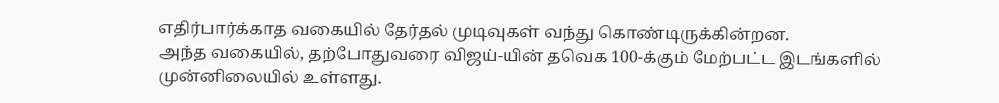எதிர்பார்க்காத வகையில் தேர்தல் முடிவுகள் வந்து கொண்டிருக்கின்றன.
அந்த வகையில், தற்போதுவரை விஜய்-யின் தவெக 100-க்கும் மேற்பட்ட இடங்களில் முன்னிலையில் உள்ளது.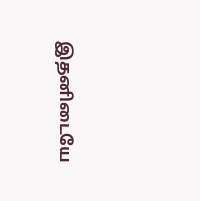இதனிடையே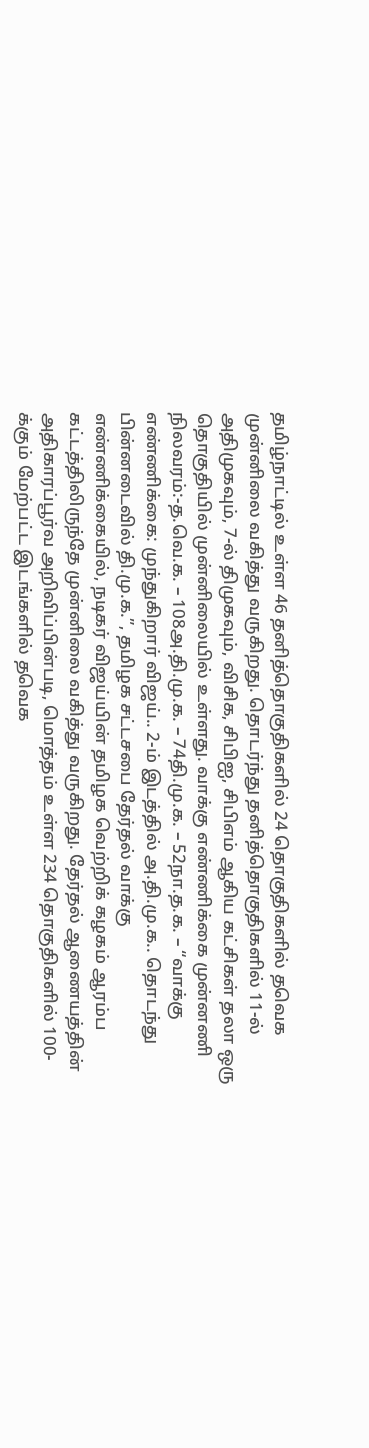தமிழ்நாட்டில் உள்ள 46 தனித்தொகுதிகளில் 24 தொகுதிகளில் தவெக முன்னிலை வகித்து வருகிறது. தொடர்ந்து தனித்தொகுதிகளில் 11-ல் அதிமுகவும், 7-ல் திமுகவும், விசிக, சிபிஐ, சிபிஎம் ஆகிய கட்சிகள் தலா ஒரு தொகுதியில் முன்னிலையில் உள்ளது. வாக்கு எண்ணிக்கை முன்னணி நிலவரம்:-த.வெ.க. – 108அ.தி.மு.க. – 74தி.மு.க. – 52நா.த.க. – “வாக்கு எண்ணிக்கை: முந்துகிறார் விஜய்.. 2-ம் இடத்தில் அ.தி.மு.க.. தொடந்து பின்னடைவில் தி.மு.க.”, தமிழக சட்டசபை தேர்தல் வாக்கு எண்ணிக்கையில், நடிகர் விஜய்யின் தமிழக வெற்றிக் கழகம் ஆரம்ப கட்டத்திலிருந்தே முன்னிலை வகித்து வருகிறது. தேர்தல் ஆணையத்தின் அதிகாரப்பூர்வ அறிவிப்பின்படி, மொத்தம் உள்ள 234 தொகுதிகளில் 100-க்கும் மேற்பட்ட இடங்களில் தவெக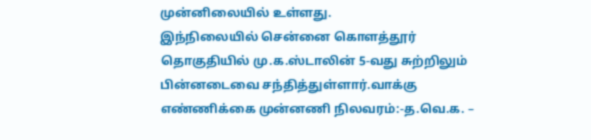முன்னிலையில் உள்ளது.
இந்நிலையில் சென்னை கொளத்தூர் தொகுதியில் மு.க.ஸ்டாலின் 5-வது சுற்றிலும் பின்னடைவை சந்தித்துள்ளார்.வாக்கு எண்ணிக்கை முன்னணி நிலவரம்:-த.வெ.க. –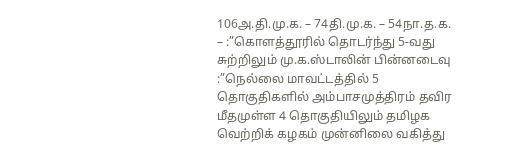106அ.தி.மு.க. – 74தி.மு.க. – 54நா.த.க. – :”கொளத்தூரில் தொடர்ந்து 5-வது சுற்றிலும் மு.க.ஸ்டாலின் பின்னடைவு :”நெல்லை மாவட்டத்தில் 5 தொகுதிகளில் அம்பாசமுத்திரம் தவிர மீதமுள்ள 4 தொகுதியிலும் தமிழக வெற்றிக் கழகம் முன்னிலை வகித்து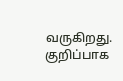வருகிறது. குறிப்பாக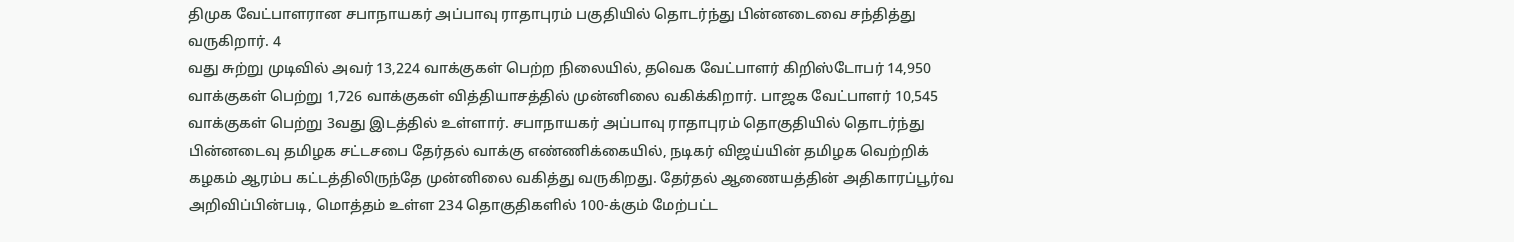திமுக வேட்பாளரான சபாநாயகர் அப்பாவு ராதாபுரம் பகுதியில் தொடர்ந்து பின்னடைவை சந்தித்து வருகிறார். 4
வது சுற்று முடிவில் அவர் 13,224 வாக்குகள் பெற்ற நிலையில், தவெக வேட்பாளர் கிறிஸ்டோபர் 14,950 வாக்குகள் பெற்று 1,726 வாக்குகள் வித்தியாசத்தில் முன்னிலை வகிக்கிறார். பாஜக வேட்பாளர் 10,545 வாக்குகள் பெற்று 3வது இடத்தில் உள்ளார். சபாநாயகர் அப்பாவு ராதாபுரம் தொகுதியில் தொடர்ந்து பின்னடைவு தமிழக சட்டசபை தேர்தல் வாக்கு எண்ணிக்கையில், நடிகர் விஜய்யின் தமிழக வெற்றிக் கழகம் ஆரம்ப கட்டத்திலிருந்தே முன்னிலை வகித்து வருகிறது. தேர்தல் ஆணையத்தின் அதிகாரப்பூர்வ அறிவிப்பின்படி, மொத்தம் உள்ள 234 தொகுதிகளில் 100-க்கும் மேற்பட்ட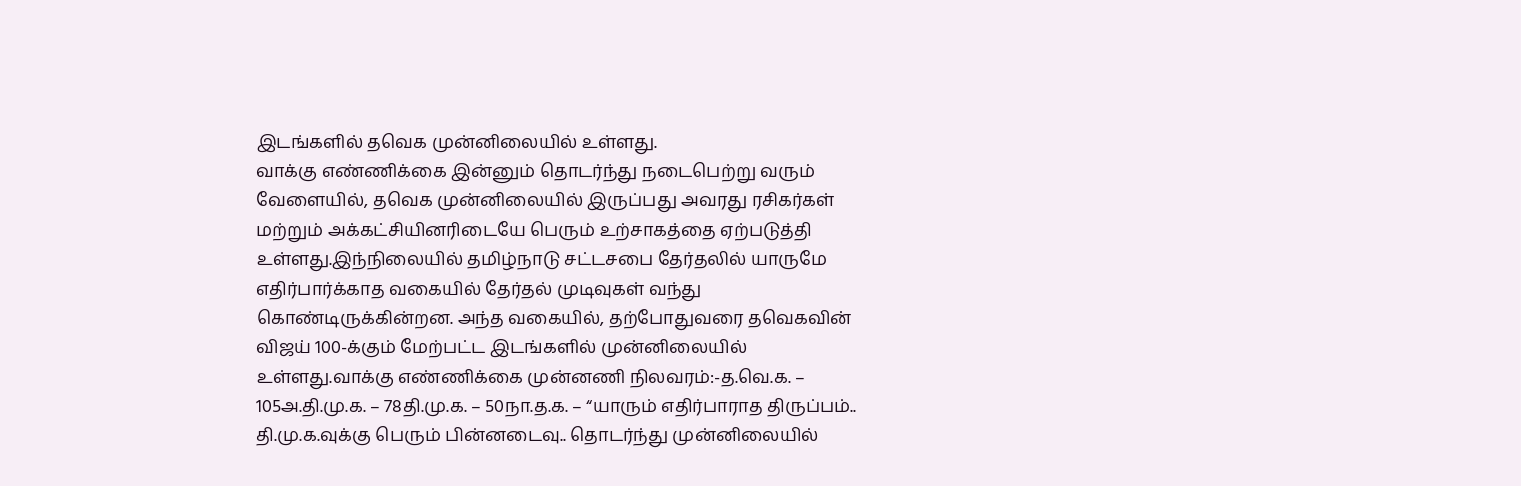இடங்களில் தவெக முன்னிலையில் உள்ளது.
வாக்கு எண்ணிக்கை இன்னும் தொடர்ந்து நடைபெற்று வரும் வேளையில், தவெக முன்னிலையில் இருப்பது அவரது ரசிகர்கள் மற்றும் அக்கட்சியினரிடையே பெரும் உற்சாகத்தை ஏற்படுத்தி உள்ளது.இந்நிலையில் தமிழ்நாடு சட்டசபை தேர்தலில் யாருமே எதிர்பார்க்காத வகையில் தேர்தல் முடிவுகள் வந்து கொண்டிருக்கின்றன. அந்த வகையில், தற்போதுவரை தவெகவின் விஜய் 100-க்கும் மேற்பட்ட இடங்களில் முன்னிலையில் உள்ளது.வாக்கு எண்ணிக்கை முன்னணி நிலவரம்:-த.வெ.க. – 105அ.தி.மு.க. – 78தி.மு.க. – 50நா.த.க. – “யாரும் எதிர்பாராத திருப்பம்.. தி.மு.க.வுக்கு பெரும் பின்னடைவு.. தொடர்ந்து முன்னிலையில்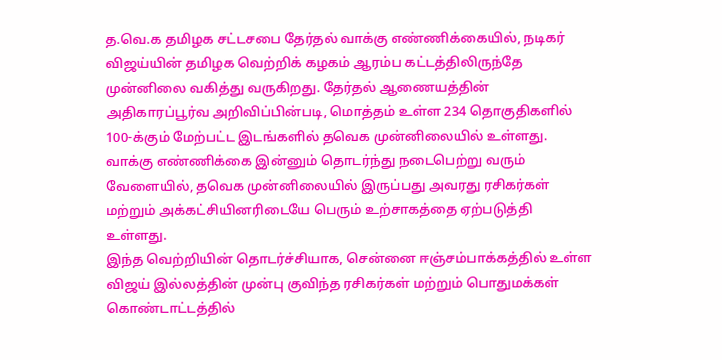த.வெ.க தமிழக சட்டசபை தேர்தல் வாக்கு எண்ணிக்கையில், நடிகர் விஜய்யின் தமிழக வெற்றிக் கழகம் ஆரம்ப கட்டத்திலிருந்தே முன்னிலை வகித்து வருகிறது. தேர்தல் ஆணையத்தின் அதிகாரப்பூர்வ அறிவிப்பின்படி, மொத்தம் உள்ள 234 தொகுதிகளில் 100-க்கும் மேற்பட்ட இடங்களில் தவெக முன்னிலையில் உள்ளது. வாக்கு எண்ணிக்கை இன்னும் தொடர்ந்து நடைபெற்று வரும் வேளையில், தவெக முன்னிலையில் இருப்பது அவரது ரசிகர்கள் மற்றும் அக்கட்சியினரிடையே பெரும் உற்சாகத்தை ஏற்படுத்தி உள்ளது.
இந்த வெற்றியின் தொடர்ச்சியாக, சென்னை ஈஞ்சம்பாக்கத்தில் உள்ள விஜய் இல்லத்தின் முன்பு குவிந்த ரசிகர்கள் மற்றும் பொதுமக்கள் கொண்டாட்டத்தில்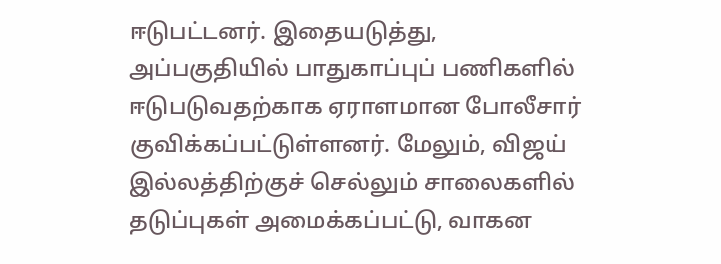ஈடுபட்டனர். இதையடுத்து, அப்பகுதியில் பாதுகாப்புப் பணிகளில் ஈடுபடுவதற்காக ஏராளமான போலீசார் குவிக்கப்பட்டுள்ளனர். மேலும், விஜய் இல்லத்திற்குச் செல்லும் சாலைகளில் தடுப்புகள் அமைக்கப்பட்டு, வாகன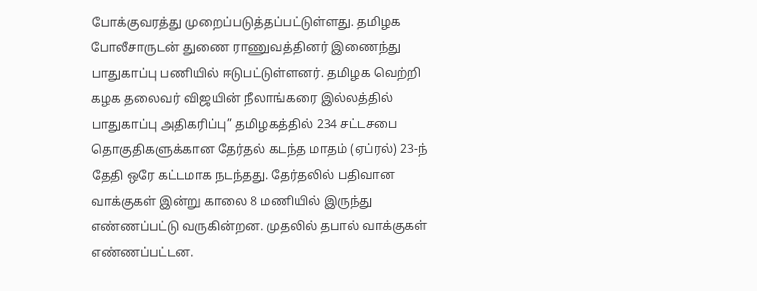போக்குவரத்து முறைப்படுத்தப்பட்டுள்ளது. தமிழக போலீசாருடன் துணை ராணுவத்தினர் இணைந்து பாதுகாப்பு பணியில் ஈடுபட்டுள்ளனர். தமிழக வெற்றி கழக தலைவர் விஜயின் நீலாங்கரை இல்லத்தில் பாதுகாப்பு அதிகரிப்பு” தமிழகத்தில் 234 சட்டசபை தொகுதிகளுக்கான தேர்தல் கடந்த மாதம் (ஏப்ரல்) 23-ந் தேதி ஒரே கட்டமாக நடந்தது. தேர்தலில் பதிவான வாக்குகள் இன்று காலை 8 மணியில் இருந்து எண்ணப்பட்டு வருகின்றன. முதலில் தபால் வாக்குகள் எண்ணப்பட்டன.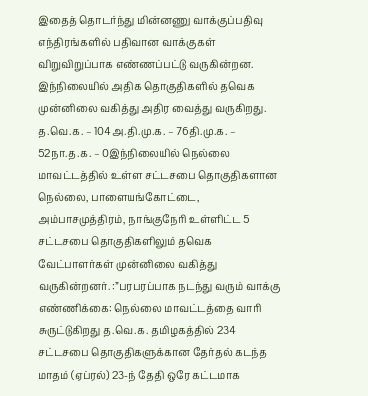இதைத் தொடர்ந்து மின்னணு வாக்குப்பதிவு எந்திரங்களில் பதிவான வாக்குகள் விறுவிறுப்பாக எண்ணப்பட்டு வருகின்றன. இந்நிலையில் அதிக தொகுதிகளில் தவெக முன்னிலை வகித்து அதிர வைத்து வருகிறது.
த.வெ.க. – 104அ.தி.மு.க. – 76தி.மு.க. – 52நா.த.க. – 0இந்நிலையில் நெல்லை மாவட்டத்தில் உள்ள சட்டசபை தொகுதிகளான நெல்லை, பாளையங்கோட்டை, அம்பாசமுத்திரம், நாங்குநேரி உள்ளிட்ட 5 சட்டசபை தொகுதிகளிலும் தவெக வேட்பாளர்கள் முன்னிலை வகித்து வருகின்றனர். :”பரபரப்பாக நடந்து வரும் வாக்கு எண்ணிக்கை: நெல்லை மாவட்டத்தை வாரி சுருட்டுகிறது த.வெ.க. தமிழகத்தில் 234 சட்டசபை தொகுதிகளுக்கான தேர்தல் கடந்த மாதம் (ஏப்ரல்) 23-ந் தேதி ஒரே கட்டமாக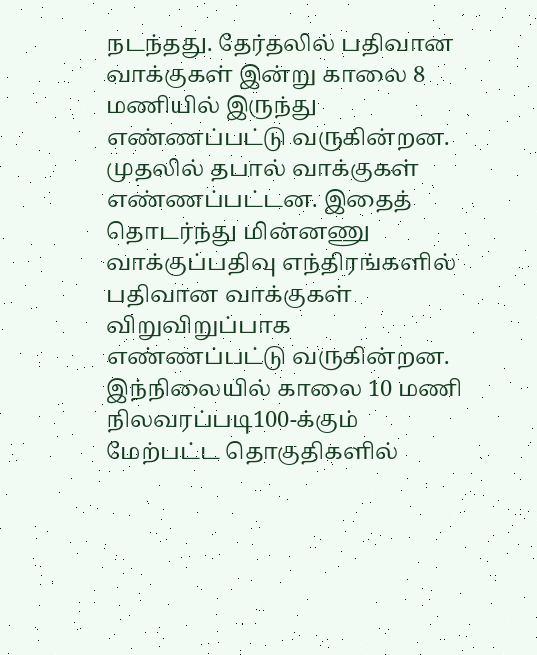நடந்தது. தேர்தலில் பதிவான வாக்குகள் இன்று காலை 8 மணியில் இருந்து எண்ணப்பட்டு வருகின்றன. முதலில் தபால் வாக்குகள் எண்ணப்பட்டன. இதைத் தொடர்ந்து மின்னணு வாக்குப்பதிவு எந்திரங்களில் பதிவான வாக்குகள் விறுவிறுப்பாக எண்ணப்பட்டு வருகின்றன. இந்நிலையில் காலை 10 மணி நிலவரப்படி100-க்கும் மேற்பட்ட தொகுதிகளில்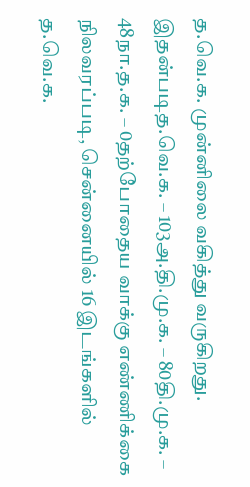த.வெ.க. முன்னிலை வகித்து வருகிறது.
இதன்படித.வெ.க. – 103அ.தி.மு.க. – 80தி.மு.க. – 48நா.த.க. – 0தற்போதைய வாக்கு எண்ணிக்கை நிலவரப்படி, சென்னையில் 16 இடங்களில் த.வெ.க.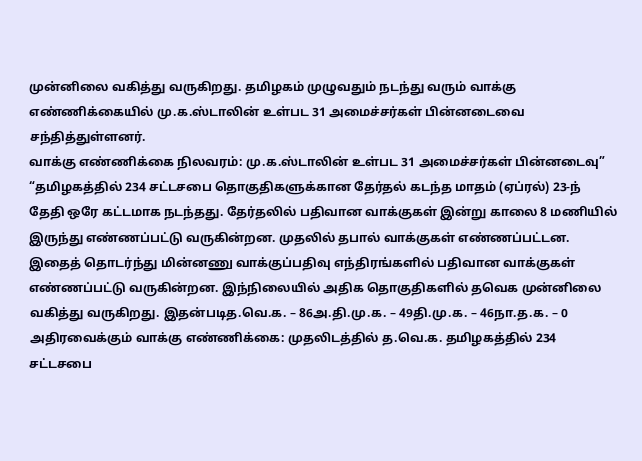முன்னிலை வகித்து வருகிறது. தமிழகம் முழுவதும் நடந்து வரும் வாக்கு எண்ணிக்கையில் மு.க.ஸ்டாலின் உள்பட 31 அமைச்சர்கள் பின்னடைவை சந்தித்துள்ளனர்.
வாக்கு எண்ணிக்கை நிலவரம்: மு.க.ஸ்டாலின் உள்பட 31 அமைச்சர்கள் பின்னடைவு” “தமிழகத்தில் 234 சட்டசபை தொகுதிகளுக்கான தேர்தல் கடந்த மாதம் (ஏப்ரல்) 23-ந் தேதி ஒரே கட்டமாக நடந்தது. தேர்தலில் பதிவான வாக்குகள் இன்று காலை 8 மணியில் இருந்து எண்ணப்பட்டு வருகின்றன. முதலில் தபால் வாக்குகள் எண்ணப்பட்டன.
இதைத் தொடர்ந்து மின்னணு வாக்குப்பதிவு எந்திரங்களில் பதிவான வாக்குகள் எண்ணப்பட்டு வருகின்றன. இந்நிலையில் அதிக தொகுதிகளில் தவெக முன்னிலை வகித்து வருகிறது. இதன்படித.வெ.க. – 86அ.தி.மு.க. – 49தி.மு.க. – 46நா.த.க. – 0 அதிரவைக்கும் வாக்கு எண்ணிக்கை: முதலிடத்தில் த.வெ.க. தமிழகத்தில் 234 சட்டசபை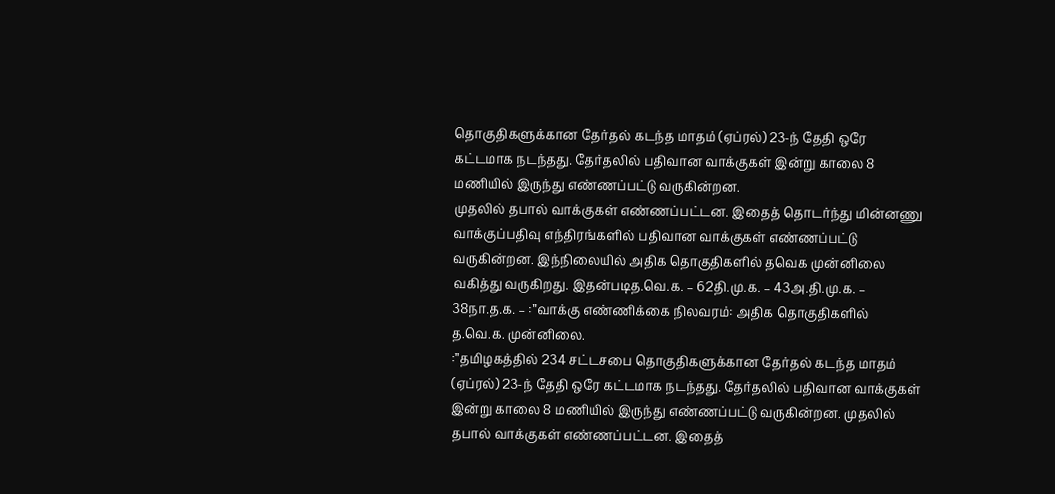தொகுதிகளுக்கான தேர்தல் கடந்த மாதம் (ஏப்ரல்) 23-ந் தேதி ஒரே கட்டமாக நடந்தது. தேர்தலில் பதிவான வாக்குகள் இன்று காலை 8 மணியில் இருந்து எண்ணப்பட்டு வருகின்றன.
முதலில் தபால் வாக்குகள் எண்ணப்பட்டன. இதைத் தொடர்ந்து மின்னணு வாக்குப்பதிவு எந்திரங்களில் பதிவான வாக்குகள் எண்ணப்பட்டு வருகின்றன. இந்நிலையில் அதிக தொகுதிகளில் தவெக முன்னிலை வகித்து வருகிறது. இதன்படித.வெ.க. – 62தி.மு.க. – 43அ.தி.மு.க. – 38நா.த.க. – :”வாக்கு எண்ணிக்கை நிலவரம்: அதிக தொகுதிகளில் த.வெ.க. முன்னிலை.
:”தமிழகத்தில் 234 சட்டசபை தொகுதிகளுக்கான தேர்தல் கடந்த மாதம் (ஏப்ரல்) 23-ந் தேதி ஒரே கட்டமாக நடந்தது. தேர்தலில் பதிவான வாக்குகள் இன்று காலை 8 மணியில் இருந்து எண்ணப்பட்டு வருகின்றன. முதலில் தபால் வாக்குகள் எண்ணப்பட்டன. இதைத்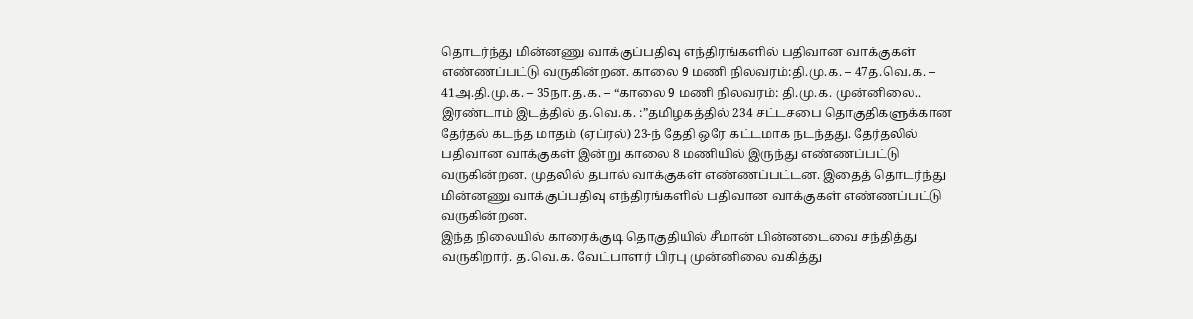தொடர்ந்து மின்னணு வாக்குப்பதிவு எந்திரங்களில் பதிவான வாக்குகள் எண்ணப்பட்டு வருகின்றன. காலை 9 மணி நிலவரம்:தி.மு.க. – 47த.வெ.க. – 41அ.தி.மு.க. – 35நா.த.க. – “காலை 9 மணி நிலவரம்: தி.மு.க. முன்னிலை.. இரண்டாம் இடத்தில் த.வெ.க. :”தமிழகத்தில் 234 சட்டசபை தொகுதிகளுக்கான தேர்தல் கடந்த மாதம் (ஏப்ரல்) 23-ந் தேதி ஒரே கட்டமாக நடந்தது. தேர்தலில் பதிவான வாக்குகள் இன்று காலை 8 மணியில் இருந்து எண்ணப்பட்டு வருகின்றன. முதலில் தபால் வாக்குகள் எண்ணப்பட்டன. இதைத் தொடர்ந்து மின்னணு வாக்குப்பதிவு எந்திரங்களில் பதிவான வாக்குகள் எண்ணப்பட்டு வருகின்றன.
இந்த நிலையில் காரைக்குடி தொகுதியில் சீமான் பின்னடைவை சந்தித்து வருகிறார். த.வெ.க. வேட்பாளர் பிரபு முன்னிலை வகித்து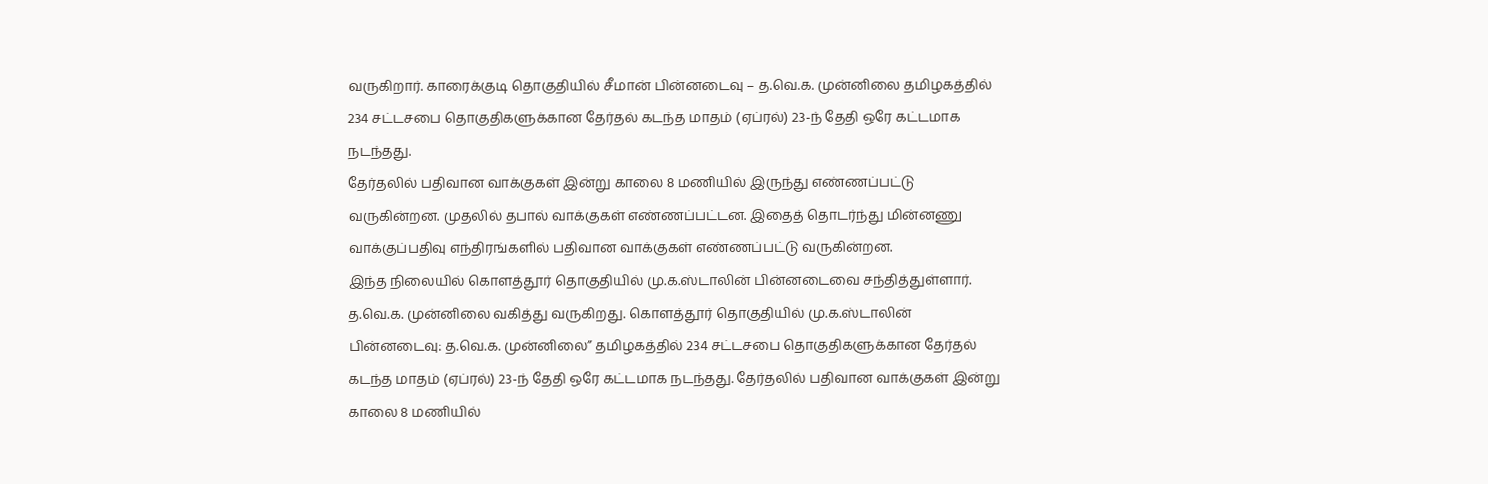வருகிறார். காரைக்குடி தொகுதியில் சீமான் பின்னடைவு – த.வெ.க. முன்னிலை தமிழகத்தில் 234 சட்டசபை தொகுதிகளுக்கான தேர்தல் கடந்த மாதம் (ஏப்ரல்) 23-ந் தேதி ஒரே கட்டமாக நடந்தது.
தேர்தலில் பதிவான வாக்குகள் இன்று காலை 8 மணியில் இருந்து எண்ணப்பட்டு வருகின்றன. முதலில் தபால் வாக்குகள் எண்ணப்பட்டன. இதைத் தொடர்ந்து மின்னணு வாக்குப்பதிவு எந்திரங்களில் பதிவான வாக்குகள் எண்ணப்பட்டு வருகின்றன.
இந்த நிலையில் கொளத்தூர் தொகுதியில் மு.க.ஸ்டாலின் பின்னடைவை சந்தித்துள்ளார். த.வெ.க. முன்னிலை வகித்து வருகிறது. கொளத்தூர் தொகுதியில் மு.க.ஸ்டாலின் பின்னடைவு: த.வெ.க. முன்னிலை” தமிழகத்தில் 234 சட்டசபை தொகுதிகளுக்கான தேர்தல் கடந்த மாதம் (ஏப்ரல்) 23-ந் தேதி ஒரே கட்டமாக நடந்தது. தேர்தலில் பதிவான வாக்குகள் இன்று காலை 8 மணியில்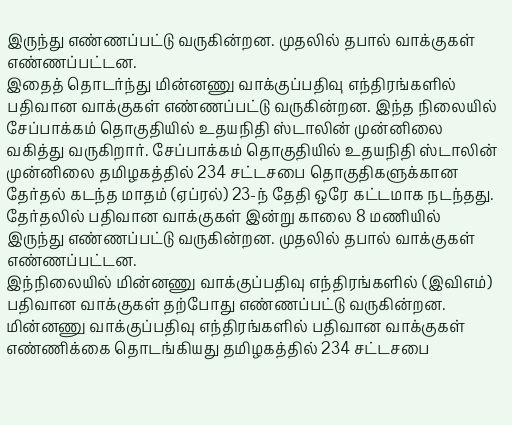இருந்து எண்ணப்பட்டு வருகின்றன. முதலில் தபால் வாக்குகள் எண்ணப்பட்டன.
இதைத் தொடர்ந்து மின்னணு வாக்குப்பதிவு எந்திரங்களில் பதிவான வாக்குகள் எண்ணப்பட்டு வருகின்றன. இந்த நிலையில் சேப்பாக்கம் தொகுதியில் உதயநிதி ஸ்டாலின் முன்னிலை வகித்து வருகிறார். சேப்பாக்கம் தொகுதியில் உதயநிதி ஸ்டாலின் முன்னிலை தமிழகத்தில் 234 சட்டசபை தொகுதிகளுக்கான தேர்தல் கடந்த மாதம் (ஏப்ரல்) 23-ந் தேதி ஒரே கட்டமாக நடந்தது. தேர்தலில் பதிவான வாக்குகள் இன்று காலை 8 மணியில் இருந்து எண்ணப்பட்டு வருகின்றன. முதலில் தபால் வாக்குகள் எண்ணப்பட்டன.
இந்நிலையில் மின்னணு வாக்குப்பதிவு எந்திரங்களில் (இவிஎம்) பதிவான வாக்குகள் தற்போது எண்ணப்பட்டு வருகின்றன. மின்னணு வாக்குப்பதிவு எந்திரங்களில் பதிவான வாக்குகள் எண்ணிக்கை தொடங்கியது தமிழகத்தில் 234 சட்டசபை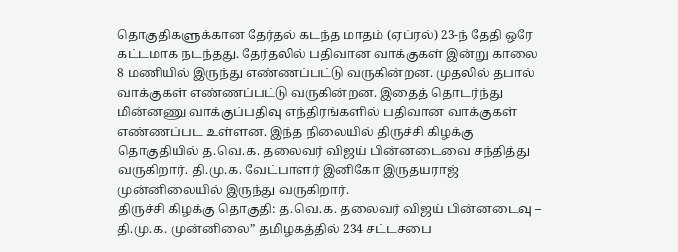தொகுதிகளுக்கான தேர்தல் கடந்த மாதம் (ஏப்ரல்) 23-ந் தேதி ஒரே கட்டமாக நடந்தது. தேர்தலில் பதிவான வாக்குகள் இன்று காலை 8 மணியில் இருந்து எண்ணப்பட்டு வருகின்றன. முதலில் தபால் வாக்குகள் எண்ணப்பட்டு வருகின்றன. இதைத் தொடர்ந்து மின்னணு வாக்குப்பதிவு எந்திரங்களில் பதிவான வாக்குகள் எண்ணப்பட உள்ளன. இந்த நிலையில் திருச்சி கிழக்கு தொகுதியில் த.வெ.க. தலைவர் விஜய் பின்னடைவை சந்தித்து வருகிறார். தி.மு.க. வேட்பாளர் இனிகோ இருதயராஜ் முன்னிலையில் இருந்து வருகிறார்.
திருச்சி கிழக்கு தொகுதி: த.வெ.க. தலைவர் விஜய் பின்னடைவு – தி.மு.க. முன்னிலை” தமிழகத்தில் 234 சட்டசபை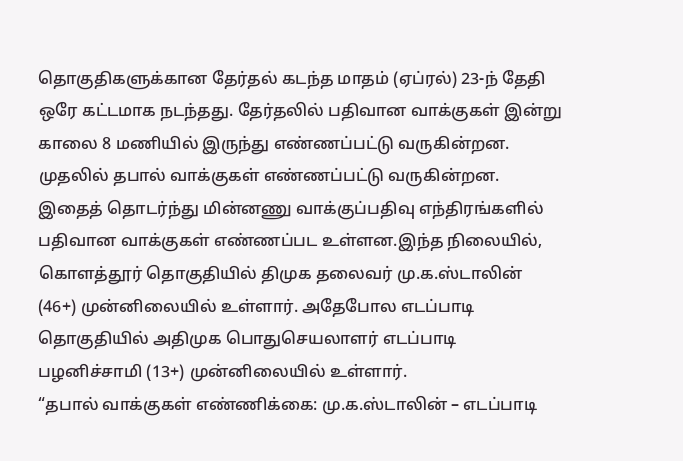தொகுதிகளுக்கான தேர்தல் கடந்த மாதம் (ஏப்ரல்) 23-ந் தேதி ஒரே கட்டமாக நடந்தது. தேர்தலில் பதிவான வாக்குகள் இன்று காலை 8 மணியில் இருந்து எண்ணப்பட்டு வருகின்றன. முதலில் தபால் வாக்குகள் எண்ணப்பட்டு வருகின்றன. இதைத் தொடர்ந்து மின்னணு வாக்குப்பதிவு எந்திரங்களில் பதிவான வாக்குகள் எண்ணப்பட உள்ளன.இந்த நிலையில், கொளத்தூர் தொகுதியில் திமுக தலைவர் மு.க.ஸ்டாலின் (46+) முன்னிலையில் உள்ளார். அதேபோல எடப்பாடி தொகுதியில் அதிமுக பொதுசெயலாளர் எடப்பாடி பழனிச்சாமி (13+) முன்னிலையில் உள்ளார்.
“தபால் வாக்குகள் எண்ணிக்கை: மு.க.ஸ்டாலின் – எடப்பாடி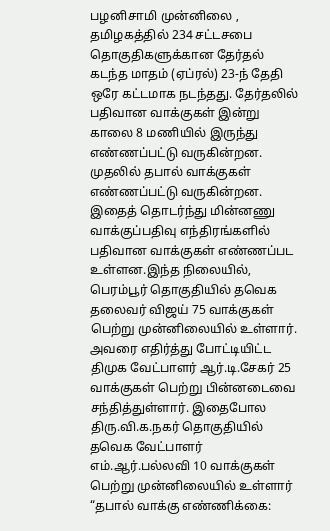பழனிசாமி முன்னிலை , தமிழகத்தில் 234 சட்டசபை தொகுதிகளுக்கான தேர்தல் கடந்த மாதம் (ஏப்ரல்) 23-ந் தேதி ஒரே கட்டமாக நடந்தது. தேர்தலில் பதிவான வாக்குகள் இன்று காலை 8 மணியில் இருந்து எண்ணப்பட்டு வருகின்றன. முதலில் தபால் வாக்குகள் எண்ணப்பட்டு வருகின்றன. இதைத் தொடர்ந்து மின்னணு வாக்குப்பதிவு எந்திரங்களில் பதிவான வாக்குகள் எண்ணப்பட உள்ளன.இந்த நிலையில், பெரம்பூர் தொகுதியில் தவெக தலைவர் விஜய் 75 வாக்குகள் பெற்று முன்னிலையில் உள்ளார். அவரை எதிர்த்து போட்டியிட்ட திமுக வேட்பாளர் ஆர்.டி.சேகர் 25 வாக்குகள் பெற்று பின்னடைவை சந்தித்துள்ளார். இதைபோல திரு.வி.க.நகர் தொகுதியில் தவெக வேட்பாளர் எம்.ஆர்.பல்லவி 10 வாக்குகள் பெற்று முன்னிலையில் உள்ளார்
“தபால் வாக்கு எண்ணிக்கை: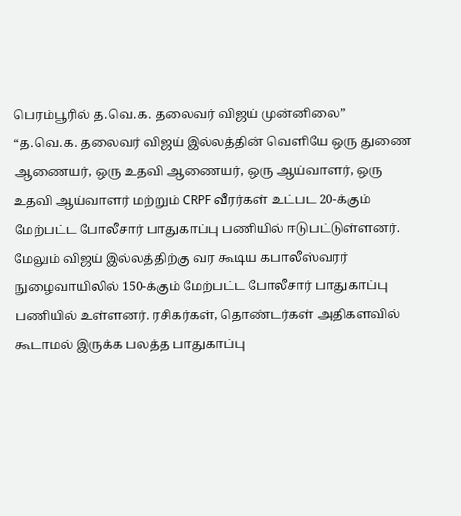பெரம்பூரில் த.வெ.க. தலைவர் விஜய் முன்னிலை”
“த.வெ.க. தலைவர் விஜய் இல்லத்தின் வெளியே ஒரு துணை ஆணையர், ஒரு உதவி ஆணையர், ஒரு ஆய்வாளர், ஒரு உதவி ஆய்வாளர் மற்றும் CRPF வீரர்கள் உட்பட 20-க்கும் மேற்பட்ட போலீசார் பாதுகாப்பு பணியில் ஈடுபட்டுள்ளனர். மேலும் விஜய் இல்லத்திற்கு வர கூடிய கபாலீஸ்வரர் நுழைவாயிலில் 150-க்கும் மேற்பட்ட போலீசார் பாதுகாப்பு பணியில் உள்ளனர். ரசிகர்கள், தொண்டர்கள் அதிகளவில் கூடாமல் இருக்க பலத்த பாதுகாப்பு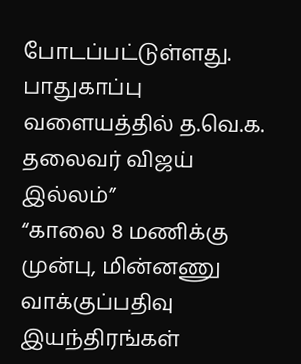போடப்பட்டுள்ளது.
பாதுகாப்பு வளையத்தில் த.வெ.க. தலைவர் விஜய் இல்லம்”
“காலை 8 மணிக்கு முன்பு, மின்னணு வாக்குப்பதிவு இயந்திரங்கள்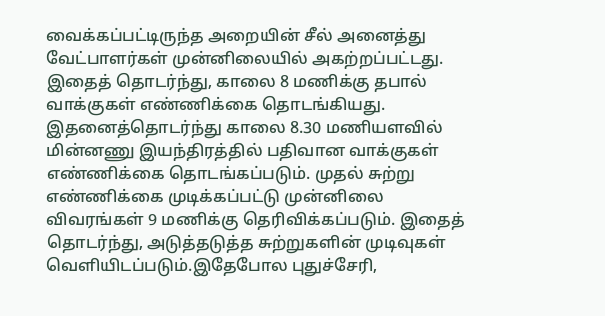வைக்கப்பட்டிருந்த அறையின் சீல் அனைத்து வேட்பாளர்கள் முன்னிலையில் அகற்றப்பட்டது. இதைத் தொடர்ந்து, காலை 8 மணிக்கு தபால் வாக்குகள் எண்ணிக்கை தொடங்கியது. இதனைத்தொடர்ந்து காலை 8.30 மணியளவில் மின்னணு இயந்திரத்தில் பதிவான வாக்குகள் எண்ணிக்கை தொடங்கப்படும். முதல் சுற்று எண்ணிக்கை முடிக்கப்பட்டு முன்னிலை விவரங்கள் 9 மணிக்கு தெரிவிக்கப்படும். இதைத் தொடர்ந்து, அடுத்தடுத்த சுற்றுகளின் முடிவுகள் வெளியிடப்படும்.இதேபோல புதுச்சேரி,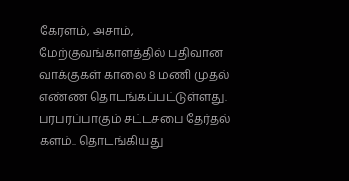கேரளம், அசாம், மேற்குவங்காளத்தில் பதிவான வாக்குகள் காலை 8 மணி முதல் எண்ண தொடங்கப்பட்டுள்ளது.
பரபரப்பாகும் சட்டசபை தேர்தல் களம்.. தொடங்கியது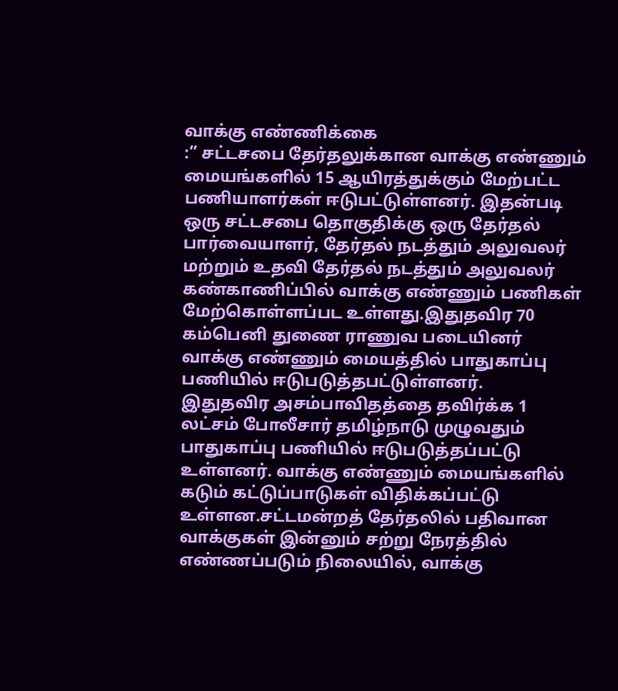வாக்கு எண்ணிக்கை
:” சட்டசபை தேர்தலுக்கான வாக்கு எண்ணும் மையங்களில் 15 ஆயிரத்துக்கும் மேற்பட்ட பணியாளர்கள் ஈடுபட்டுள்ளனர். இதன்படி ஒரு சட்டசபை தொகுதிக்கு ஒரு தேர்தல் பார்வையாளர், தேர்தல் நடத்தும் அலுவலர் மற்றும் உதவி தேர்தல் நடத்தும் அலுவலர் கண்காணிப்பில் வாக்கு எண்ணும் பணிகள் மேற்கொள்ளப்பட உள்ளது.இதுதவிர 70 கம்பெனி துணை ராணுவ படையினர் வாக்கு எண்ணும் மையத்தில் பாதுகாப்பு பணியில் ஈடுபடுத்தபட்டுள்ளனர்.
இதுதவிர அசம்பாவிதத்தை தவிர்க்க 1 லட்சம் போலீசார் தமிழ்நாடு முழுவதும் பாதுகாப்பு பணியில் ஈடுபடுத்தப்பட்டு உள்ளனர். வாக்கு எண்ணும் மையங்களில் கடும் கட்டுப்பாடுகள் விதிக்கப்பட்டு உள்ளன.சட்டமன்றத் தேர்தலில் பதிவான வாக்குகள் இன்னும் சற்று நேரத்தில் எண்ணப்படும் நிலையில், வாக்கு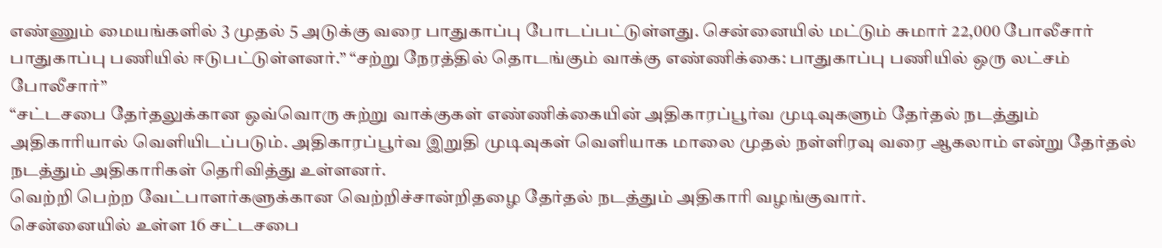எண்ணும் மையங்களில் 3 முதல் 5 அடுக்கு வரை பாதுகாப்பு போடப்பட்டுள்ளது. சென்னையில் மட்டும் சுமார் 22,000 போலீசார் பாதுகாப்பு பணியில் ஈடுபட்டுள்ளனர்.” “சற்று நேரத்தில் தொடங்கும் வாக்கு எண்ணிக்கை: பாதுகாப்பு பணியில் ஒரு லட்சம் போலீசார்”
“சட்டசபை தேர்தலுக்கான ஒவ்வொரு சுற்று வாக்குகள் எண்ணிக்கையின் அதிகாரப்பூர்வ முடிவுகளும் தேர்தல் நடத்தும் அதிகாரியால் வெளியிடப்படும். அதிகாரப்பூர்வ இறுதி முடிவுகள் வெளியாக மாலை முதல் நள்ளிரவு வரை ஆகலாம் என்று தேர்தல் நடத்தும் அதிகாரிகள் தெரிவித்து உள்ளனர்.
வெற்றி பெற்ற வேட்பாளர்களுக்கான வெற்றிச்சான்றிதழை தேர்தல் நடத்தும் அதிகாரி வழங்குவார்.
சென்னையில் உள்ள 16 சட்டசபை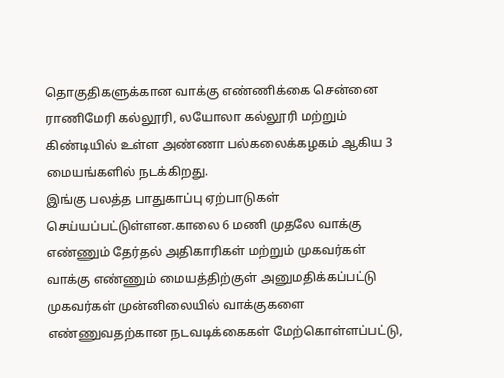தொகுதிகளுக்கான வாக்கு எண்ணிக்கை சென்னை ராணிமேரி கல்லூரி, லயோலா கல்லூரி மற்றும் கிண்டியில் உள்ள அண்ணா பல்கலைக்கழகம் ஆகிய 3 மையங்களில் நடக்கிறது.
இங்கு பலத்த பாதுகாப்பு ஏற்பாடுகள் செய்யப்பட்டுள்ளன.காலை 6 மணி முதலே வாக்கு எண்ணும் தேர்தல் அதிகாரிகள் மற்றும் முகவர்கள் வாக்கு எண்ணும் மையத்திற்குள் அனுமதிக்கப்பட்டு முகவர்கள் முன்னிலையில் வாக்குகளை எண்ணுவதற்கான நடவடிக்கைகள் மேற்கொள்ளப்பட்டு,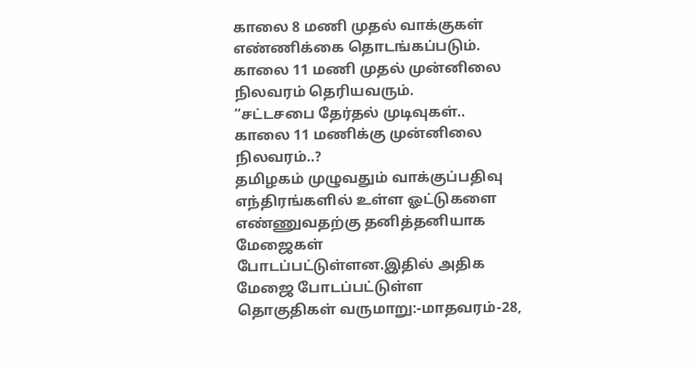காலை 8 மணி முதல் வாக்குகள் எண்ணிக்கை தொடங்கப்படும். காலை 11 மணி முதல் முன்னிலை நிலவரம் தெரியவரும்.
“சட்டசபை தேர்தல் முடிவுகள்.. காலை 11 மணிக்கு முன்னிலை நிலவரம்..?
தமிழகம் முழுவதும் வாக்குப்பதிவு எந்திரங்களில் உள்ள ஓட்டுகளை எண்ணுவதற்கு தனித்தனியாக மேஜைகள் போடப்பட்டுள்ளன.இதில் அதிக மேஜை போடப்பட்டுள்ள தொகுதிகள் வருமாறு:-மாதவரம்-28,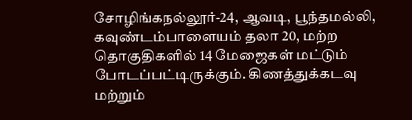சோழிங்கநல்லூர்-24, ஆவடி, பூந்தமல்லி, கவுண்டம்பாளையம் தலா 20, மற்ற தொகுதிகளில் 14 மேஜைகள் மட்டும் போடப்பட்டிருக்கும். கிணத்துக்கடவு மற்றும்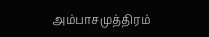அம்பாசமுத்திரம்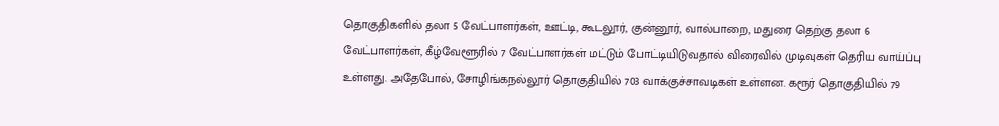தொகுதிகளில் தலா 5 வேட்பாளர்கள், ஊட்டி, கூடலூர், குன்னூர், வால்பாறை, மதுரை தெற்கு தலா 6 வேட்பாளர்கள், கீழ்வேளூரில் 7 வேட்பாளர்கள் மட்டும் போட்டியிடுவதால் விரைவில் முடிவுகள் தெரிய வாய்ப்பு உள்ளது. அதேபோல், சோழிங்கநல்லூர் தொகுதியில் 703 வாக்குச்சாவடிகள் உள்ளன. கரூர் தொகுதியில் 79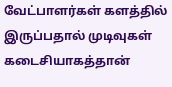வேட்பாளர்கள் களத்தில் இருப்பதால் முடிவுகள் கடைசியாகத்தான்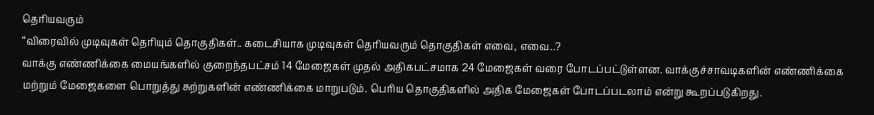தெரியவரும்
“விரைவில் முடிவுகள் தெரியும் தொகுதிகள்.. கடைசியாக முடிவுகள் தெரியவரும் தொகுதிகள் எவை, எவை..?
வாக்கு எண்ணிக்கை மையங்களில் குறைந்தபட்சம் 14 மேஜைகள் முதல் அதிகபட்சமாக 24 மேஜைகள் வரை போடப்பட்டுள்ளன. வாக்குச்சாவடிகளின் எண்ணிக்கை மற்றும் மேஜைகளை பொறுத்து சுற்றுகளின் எண்ணிக்கை மாறுபடும். பெரிய தொகுதிகளில் அதிக மேஜைகள் போடப்படலாம் என்று கூறப்படுகிறது.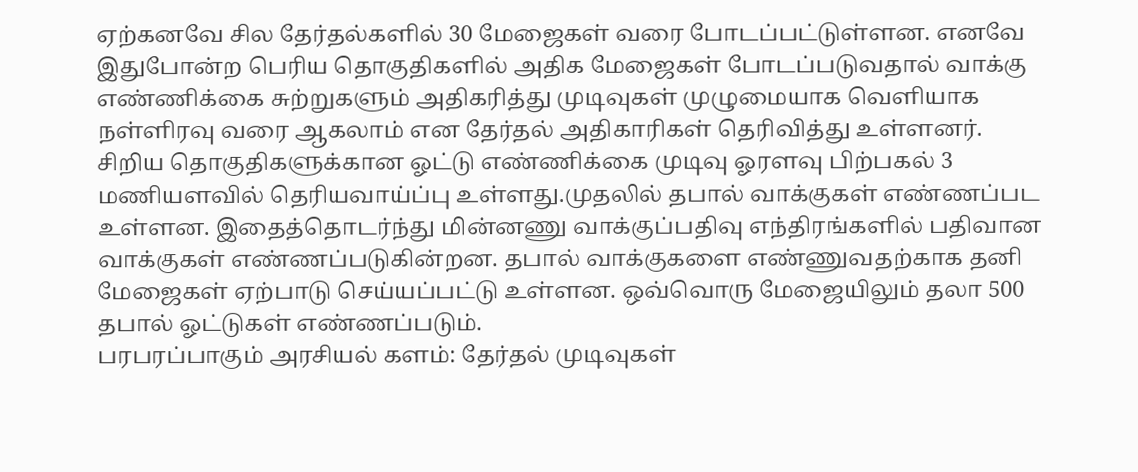ஏற்கனவே சில தேர்தல்களில் 30 மேஜைகள் வரை போடப்பட்டுள்ளன. எனவே இதுபோன்ற பெரிய தொகுதிகளில் அதிக மேஜைகள் போடப்படுவதால் வாக்கு எண்ணிக்கை சுற்றுகளும் அதிகரித்து முடிவுகள் முழுமையாக வெளியாக நள்ளிரவு வரை ஆகலாம் என தேர்தல் அதிகாரிகள் தெரிவித்து உள்ளனர். சிறிய தொகுதிகளுக்கான ஓட்டு எண்ணிக்கை முடிவு ஓரளவு பிற்பகல் 3 மணியளவில் தெரியவாய்ப்பு உள்ளது.முதலில் தபால் வாக்குகள் எண்ணப்பட உள்ளன. இதைத்தொடர்ந்து மின்னணு வாக்குப்பதிவு எந்திரங்களில் பதிவான வாக்குகள் எண்ணப்படுகின்றன. தபால் வாக்குகளை எண்ணுவதற்காக தனி மேஜைகள் ஏற்பாடு செய்யப்பட்டு உள்ளன. ஒவ்வொரு மேஜையிலும் தலா 500 தபால் ஓட்டுகள் எண்ணப்படும்.
பரபரப்பாகும் அரசியல் களம்: தேர்தல் முடிவுகள்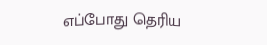எப்போது தெரிய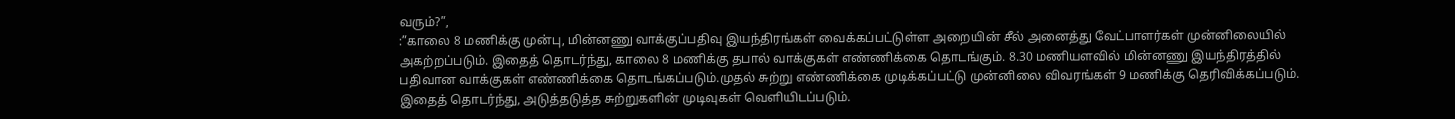வரும்?”,
:”காலை 8 மணிக்கு முன்பு, மின்னணு வாக்குப்பதிவு இயந்திரங்கள் வைக்கப்பட்டுள்ள அறையின் சீல் அனைத்து வேட்பாளர்கள் முன்னிலையில் அகற்றப்படும். இதைத் தொடர்ந்து, காலை 8 மணிக்கு தபால் வாக்குகள் எண்ணிக்கை தொடங்கும். 8.30 மணியளவில் மின்னணு இயந்திரத்தில் பதிவான வாக்குகள் எண்ணிக்கை தொடங்கப்படும்.முதல் சுற்று எண்ணிக்கை முடிக்கப்பட்டு முன்னிலை விவரங்கள் 9 மணிக்கு தெரிவிக்கப்படும். இதைத் தொடர்ந்து, அடுத்தடுத்த சுற்றுகளின் முடிவுகள் வெளியிடப்படும்.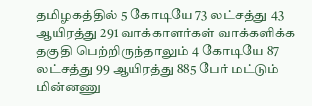தமிழகத்தில் 5 கோடியே 73 லட்சத்து 43 ஆயிரத்து 291 வாக்காளர்கள் வாக்களிக்க தகுதி பெற்றிருந்தாலும் 4 கோடியே 87 லட்சத்து 99 ஆயிரத்து 885 பேர் மட்டும் மின்னணு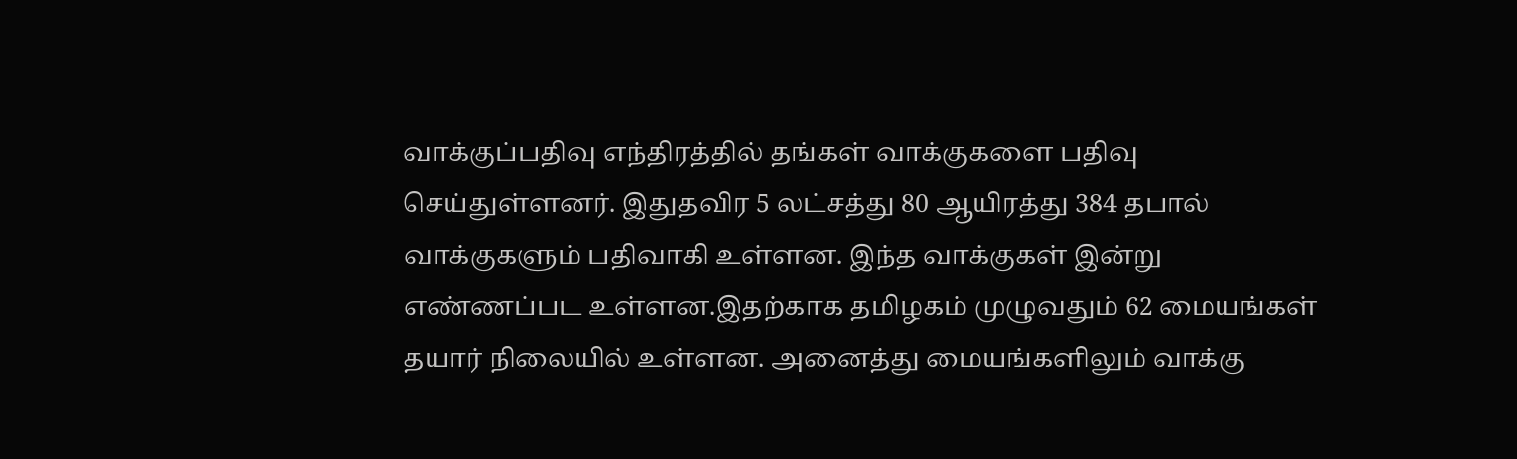வாக்குப்பதிவு எந்திரத்தில் தங்கள் வாக்குகளை பதிவு செய்துள்ளனர். இதுதவிர 5 லட்சத்து 80 ஆயிரத்து 384 தபால் வாக்குகளும் பதிவாகி உள்ளன. இந்த வாக்குகள் இன்று எண்ணப்பட உள்ளன.இதற்காக தமிழகம் முழுவதும் 62 மையங்கள் தயார் நிலையில் உள்ளன. அனைத்து மையங்களிலும் வாக்கு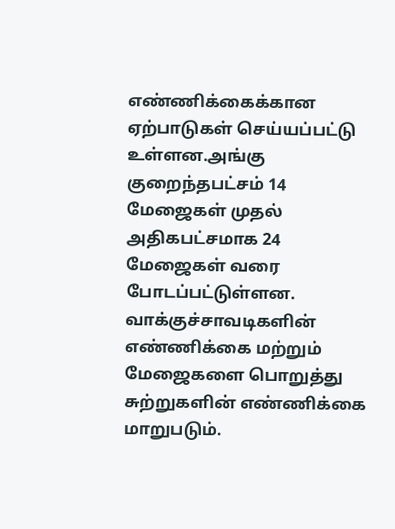எண்ணிக்கைக்கான ஏற்பாடுகள் செய்யப்பட்டு உள்ளன.அங்கு குறைந்தபட்சம் 14 மேஜைகள் முதல் அதிகபட்சமாக 24 மேஜைகள் வரை போடப்பட்டுள்ளன. வாக்குச்சாவடிகளின் எண்ணிக்கை மற்றும் மேஜைகளை பொறுத்து சுற்றுகளின் எண்ணிக்கை மாறுபடும்.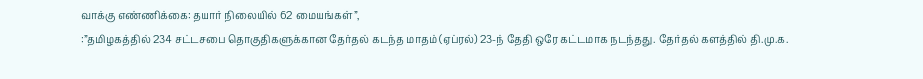வாக்கு எண்ணிக்கை: தயார் நிலையில் 62 மையங்கள்”,
:”தமிழகத்தில் 234 சட்டசபை தொகுதிகளுக்கான தேர்தல் கடந்த மாதம் (ஏப்ரல்) 23-ந் தேதி ஒரே கட்டமாக நடந்தது. தேர்தல் களத்தில் தி.மு.க.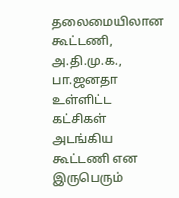தலைமையிலான கூட்டணி, அ.தி.மு.க., பா.ஜனதா உள்ளிட்ட கட்சிகள் அடங்கிய கூட்டணி என இருபெரும்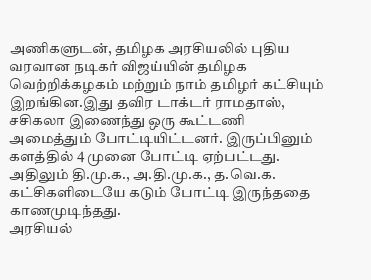அணிகளுடன், தமிழக அரசியலில் புதிய வரவான நடிகர் விஜய்யின் தமிழக வெற்றிக்கழகம் மற்றும் நாம் தமிழர் கட்சியும் இறங்கின.இது தவிர டாக்டர் ராமதாஸ், சசிகலா இணைந்து ஒரு கூட்டணி அமைத்தும் போட்டியிட்டனர். இருப்பினும் களத்தில் 4 முனை போட்டி ஏற்பட்டது. அதிலும் தி.மு.க., அ.தி.மு.க., த.வெ.க. கட்சிகளிடையே கடும் போட்டி இருந்ததை காணமுடிந்தது.
அரசியல்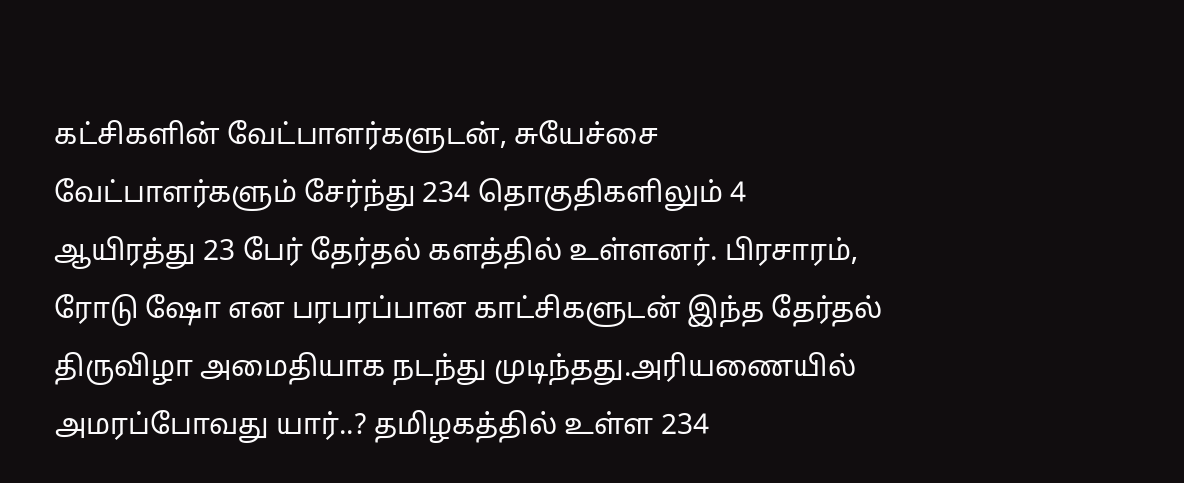கட்சிகளின் வேட்பாளர்களுடன், சுயேச்சை வேட்பாளர்களும் சேர்ந்து 234 தொகுதிகளிலும் 4 ஆயிரத்து 23 பேர் தேர்தல் களத்தில் உள்ளனர். பிரசாரம், ரோடு ஷோ என பரபரப்பான காட்சிகளுடன் இந்த தேர்தல் திருவிழா அமைதியாக நடந்து முடிந்தது.அரியணையில் அமரப்போவது யார்..? தமிழகத்தில் உள்ள 234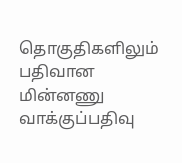தொகுதிகளிலும் பதிவான மின்னணு வாக்குப்பதிவு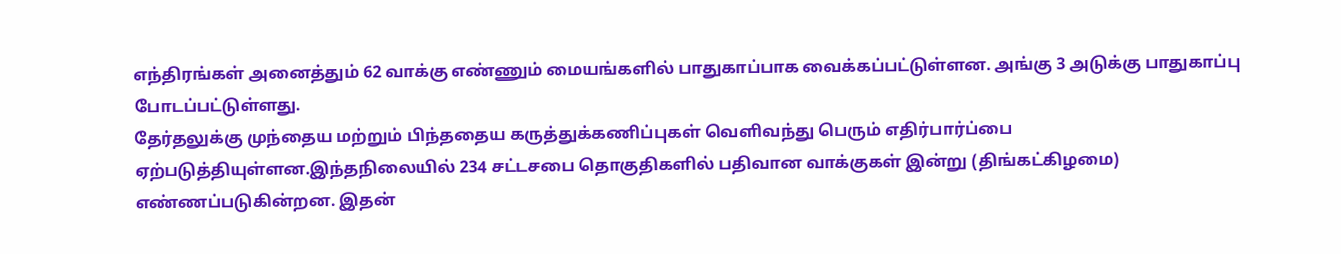எந்திரங்கள் அனைத்தும் 62 வாக்கு எண்ணும் மையங்களில் பாதுகாப்பாக வைக்கப்பட்டுள்ளன. அங்கு 3 அடுக்கு பாதுகாப்பு போடப்பட்டுள்ளது.
தேர்தலுக்கு முந்தைய மற்றும் பிந்ததைய கருத்துக்கணிப்புகள் வெளிவந்து பெரும் எதிர்பார்ப்பை ஏற்படுத்தியுள்ளன.இந்தநிலையில் 234 சட்டசபை தொகுதிகளில் பதிவான வாக்குகள் இன்று (திங்கட்கிழமை) எண்ணப்படுகின்றன. இதன்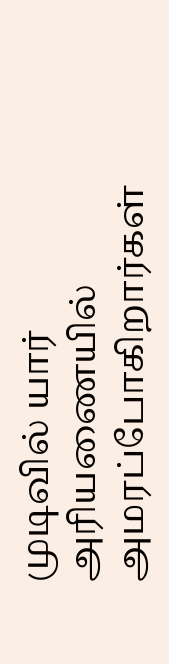முடிவில் யார் அரியணையில் அமரப்போகிறார்கள்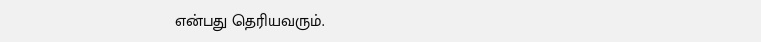என்பது தெரியவரும்.